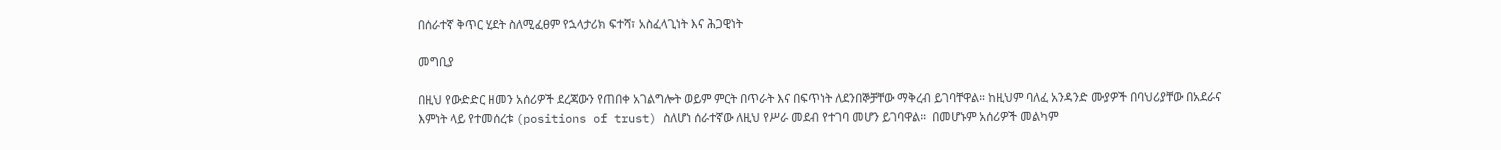በሰራተኛ ቅጥር ሂደት ስለሚፈፀም የኋላታሪክ ፍተሻ፣ አስፈላጊነት እና ሕጋዊነት

መግቢያ

በዚህ የውድድር ዘመን አሰሪዎች ደረጃውን የጠበቀ አገልግሎት ወይም ምርት በጥራት እና በፍጥነት ለደንበኞቻቸው ማቅረብ ይገባቸዋል። ከዚህም ባለፈ አንዳንድ ሙያዎች በባህሪያቸው በአደራና እምነት ላይ የተመሰረቱ (positions of trust) ስለሆነ ሰራተኛው ለዚህ የሥራ መደብ የተገባ መሆን ይገባዋል።  በመሆኑም አሰሪዎች መልካም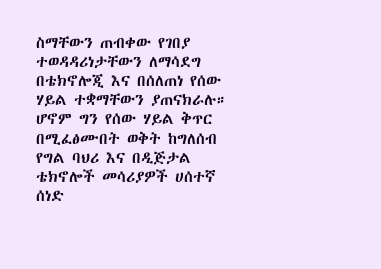ስማቸውን ጠብቀው የገበያ ተወዳዳሪነታቸውን ለማሳደግ በቴክኖሎጂ እና በሰለጠነ የሰው ሃይል ተቋማቸውን ያጠናክራሉ። ሆኖም ግን የሰው ሃይል ቅጥር በሚፈፅሙበት ወቅት ከግለሰብ የግል ባህሪ እና በዲጅታል ቴክኖሎች መሳሪያዎች ሀሰተኛ ሰነድ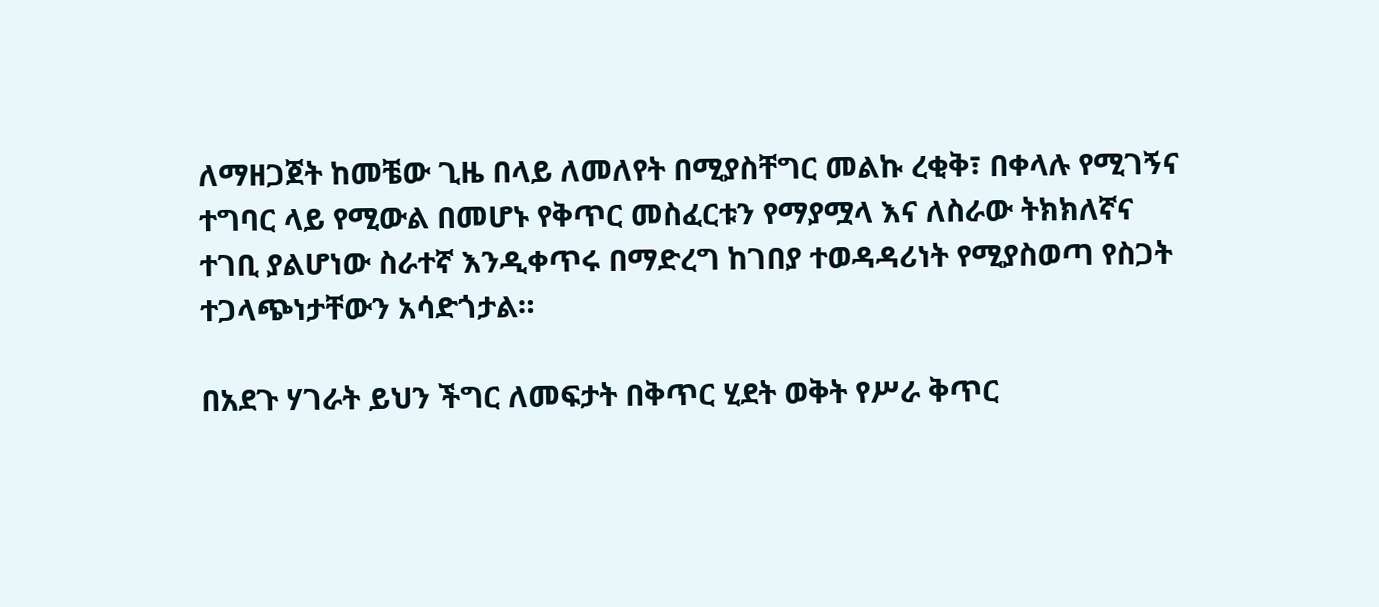ለማዘጋጀት ከመቼው ጊዜ በላይ ለመለየት በሚያስቸግር መልኩ ረቂቅ፣ በቀላሉ የሚገኝና ተግባር ላይ የሚውል በመሆኑ የቅጥር መስፈርቱን የማያሟላ እና ለስራው ትክክለኛና ተገቢ ያልሆነው ስራተኛ እንዲቀጥሩ በማድረግ ከገበያ ተወዳዳሪነት የሚያስወጣ የስጋት ተጋላጭነታቸውን አሳድጎታል።

በአደጉ ሃገራት ይህን ችግር ለመፍታት በቅጥር ሂደት ወቅት የሥራ ቅጥር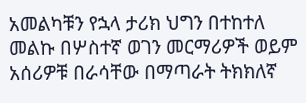አመልካቹን የኋላ ታሪክ ህግን በተከተለ መልኩ በሦስተኛ ወገን መርማሪዎች ወይም አሰሪዎቹ በራሳቸው በማጣራት ትክክለኛ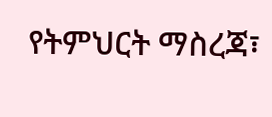የትምህርት ማስረጃ፣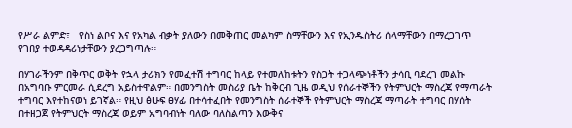የሥራ ልምድ፣   የስነ ልቦና እና የአካል ብቃት ያለውን በመቅጠር መልካም ስማቸውን እና የኢንዱስትሪ ሰላማቸውን በማረጋገጥ የገበያ ተወዳዳሪነታቸውን ያረጋግጣሉ።

በሃገራችንም በቅጥር ወቅት የኋላ ታሪክን የመፈተሽ ተግባር ከላይ የተመለከቱትን የስጋት ተጋላጭነቶችን ታሳቢ ባደረገ መልኩ በአግባቡ ምርመራ ሲደረግ አይስተዋልም። በመንግስት መስሪያ ቤት ከቅርብ ጊዜ ወዲህ የሰራተኞችን የትምህርት ማስረጃ የማጣራት ተግባር እየተከናወነ ይገኛል። የዚህ ፅሁፍ ፀሃፊ በተሳተፈበት የመንግስት ሰራተኞች የትምህርት ማስረጃ ማጣራት ተግባር በሃሰት በተዘጋጀ የትምህርት ማስረጃ ወይም አግባብነት ባለው ባለስልጣን እውቅና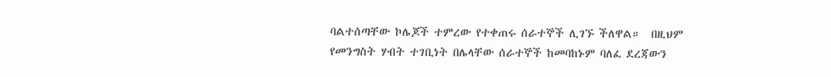ባልተሰጣቸው ኮሌጆች ተምረው የተቀጠሩ ሰራተኞች ሊገኙ ችለዋል።  በዚህም የመንግስት ሃብት ተገቢነት በሌላቸው ሰራተኞች ከመባከኑም ባለፈ ደረጃውን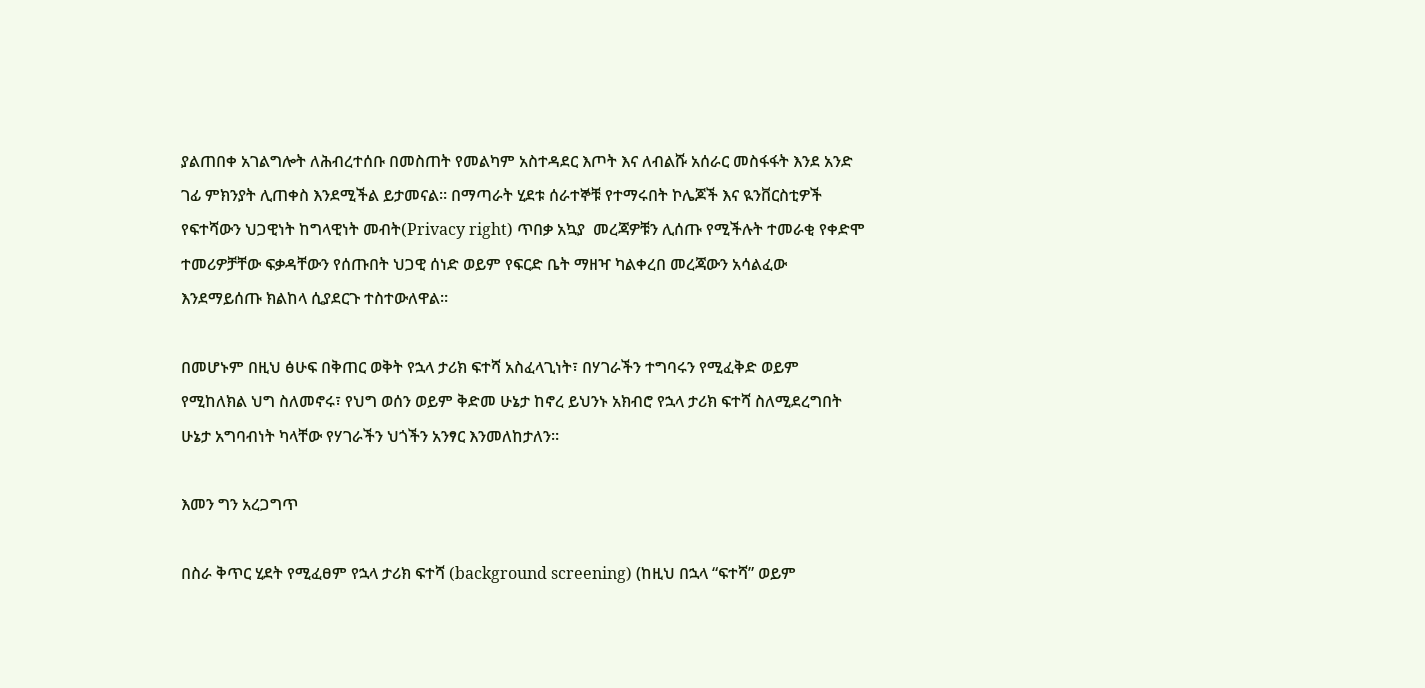ያልጠበቀ አገልግሎት ለሕብረተሰቡ በመስጠት የመልካም አስተዳደር እጦት እና ለብልሹ አሰራር መስፋፋት እንደ አንድ ገፊ ምክንያት ሊጠቀስ እንደሚችል ይታመናል። በማጣራት ሂደቱ ሰራተኞቹ የተማሩበት ኮሌጆች እና ዪንቨርስቲዎች የፍተሻውን ህጋዊነት ከግላዊነት መብት(Privacy right) ጥበቃ አኳያ  መረጃዎቹን ሊሰጡ የሚችሉት ተመራቂ የቀድሞ ተመሪዎቻቸው ፍቃዳቸውን የሰጡበት ህጋዊ ሰነድ ወይም የፍርድ ቤት ማዘዣ ካልቀረበ መረጃውን አሳልፈው እንደማይሰጡ ክልከላ ሲያደርጉ ተስተውለዋል።

በመሆኑም በዚህ ፅሁፍ በቅጠር ወቅት የኋላ ታሪክ ፍተሻ አስፈላጊነት፣ በሃገራችን ተግባሩን የሚፈቅድ ወይም የሚከለክል ህግ ስለመኖሩ፣ የህግ ወሰን ወይም ቅድመ ሁኔታ ከኖረ ይህንኑ አክብሮ የኋላ ታሪክ ፍተሻ ስለሚደረግበት ሁኔታ አግባብነት ካላቸው የሃገራችን ህጎችን አንፃር እንመለከታለን።

እመን ግን አረጋግጥ

በስራ ቅጥር ሂደት የሚፈፀም የኋላ ታሪክ ፍተሻ (background screening) (ከዚህ በኋላ “ፍተሻ” ወይም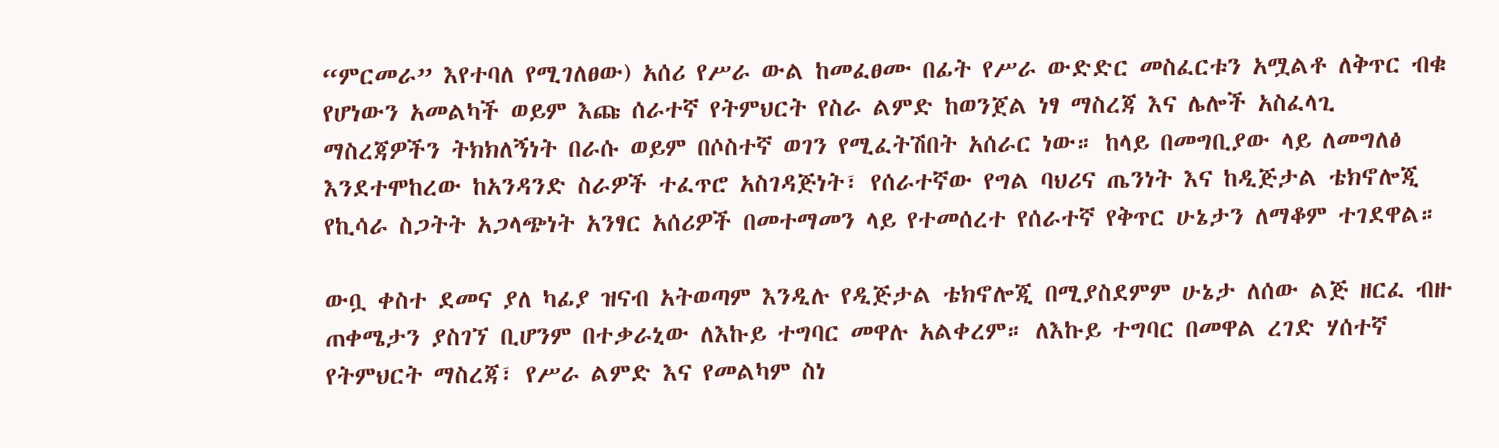“ምርመራ” እየተባለ የሚገለፀው) አሰሪ የሥራ ውል ከመፈፀሙ በፊት የሥራ ውድድር መስፈርቱን አሟልቶ ለቅጥር ብቁ የሆነውን አመልካች ወይም እጩ ሰራተኛ የትምህርት የስራ ልምድ ከወንጀል ነፃ ማስረጃ እና ሌሎች አስፈላጊ ማስረጃዎችን ትክክለኝነት በራሱ ወይም በሶስተኛ ወገን የሚፈትሽበት አሰራር ነው። ከላይ በመግቢያው ላይ ለመግለፅ እንደተሞከረው ከአንዳንድ ስራዎች ተፈጥሮ አስገዳጅነት፣ የሰራተኛው የግል ባህሪና ጤንነት እና ከዲጅታል ቴክኖሎጂ የኪሳራ ስጋትት አጋላጭነት አንፃር አሰሪዎች በመተማመን ላይ የተመሰረተ የሰራተኛ የቅጥር ሁኔታን ለማቆም ተገደዋል።

ውቧ ቀስተ ደመና ያለ ካፊያ ዝናብ አትወጣም እንዲሉ የዲጅታል ቴክኖሎጂ በሚያስደምም ሁኔታ ለሰው ልጅ ዘርፈ ብዙ ጠቀሜታን ያስገኘ ቢሆንም በተቃራኒው ለእኩይ ተግባር መዋሉ አልቀረም። ለእኩይ ተግባር በመዋል ረገድ ሃሰተኛ የትምህርት ማስረጃ፣ የሥራ ልምድ እና የመልካም ስነ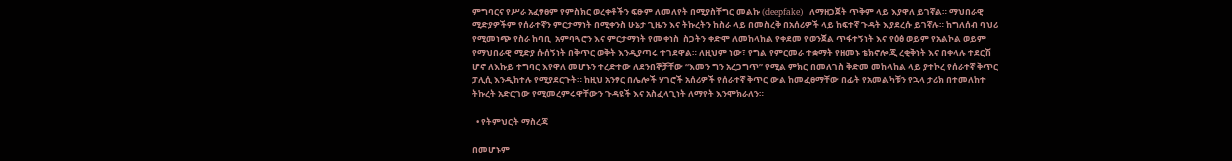ምግባርና የሥራ አፈፃፀም የምስክር ወረቀቶችን ፍፁም ለመለየት በሚያስቸግር መልኩ (deepfake)  ለማዘጋጀት ጥቅም ላይ እያዋለ ይገኛል። ማህበራዊ ሚድያዎችም የሰራተኛን ምርታማነት በሚቀንስ ሁኔታ ጊዜን እና ትኩረትን ከስራ ላይ በመስረቅ በአሰሪዎች ላይ ከፍተኛ ጉዳት እያደረሱ ይገኛሉ። ከግለሰብ ባህሪ የሚመነጭ የስራ ከባቢ  አምባጓሮን እና ምርታማነት የመቀነስ  ስጋትን ቀድሞ ለመከላከል የቀደመ የወንጀል ጥፋተኝነት እና የዕፅ ወይም የአልኮል ወይም የማህበራዊ ሚድያ ሱሰኝነት በቅጥር ወቅት እንዲያጣሩ ተገደዋል። ለዚህም ነው፣ የግል የምርመራ ተቋማት የዘመኑ ቴክኖሎጂ ረቂቅነት እና በቀላሉ ተደርሽ ሆኖ ለእኩይ ተግባር እየዋለ መሆኑን ተረድተው ለደንበኞቻቸው “እመን ግን አረጋግጥ” የሚል ምክር በመለገስ ቅድመ መከላከል ላይ ያተኮረ የሰራተኛ ቅጥር ፓሊሲ እንዲከተሉ የሚያደርጉት። ከዚህ አንፃር በሌሎች ሃገሮች አሰሪዎች የሰራተኛ ቅጥር ውል ከመፈፀማቸው በፊት የአመልካቹን የኋላ ታሪክ በተመለከተ ትኩረት አድርገው የሚመረምሩዋቸውን ጉዳዩች እና አስፈላጊነት ለማየት እንሞክራለን።

  • የትምህርት ማስረጃ

በመሆኑም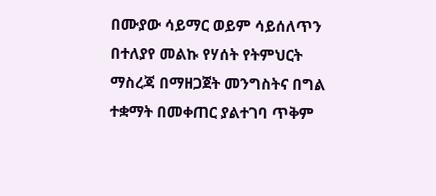በሙያው ሳይማር ወይም ሳይሰለጥን በተለያየ መልኩ የሃሰት የትምህርት ማስረጃ በማዘጋጀት መንግስትና በግል ተቋማት በመቀጠር ያልተገባ ጥቅም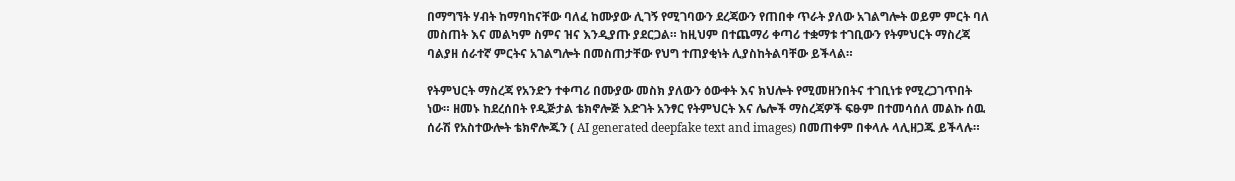በማግኘት ሃብት ከማባከናቸው ባለፈ ከሙያው ሊገኝ የሚገባውን ደረጃውን የጠበቀ ጥራት ያለው አገልግሎት ወይም ምርት ባለ መስጠት እና መልካም ስምና ዝና እንዲያጡ ያደርጋል። ከዚህም በተጨማሪ ቀጣሪ ተቋማቱ ተገቢውን የትምህርት ማስረጃ ባልያዘ ሰራተኛ ምርትና አገልግሎት በመስጠታቸው የህግ ተጠያቂነት ሊያስከትልባቸው ይችላል።

የትምህርት ማስረጃ የአንድን ተቀጣሪ በሙያው መስክ ያለውን ዕውቀት እና ክህሎት የሚመዘንበትና ተገቢነቱ የሚረጋገጥበት ነው። ዘመኑ ከደረሰበት የዲጅታል ቴክኖሎጅ እድገት አንፃር የትምህርት እና ሌሎች ማስረጃዎች ፍፁም በተመሳሰለ መልኩ ሰዉ ሰራሽ የአስተውሎት ቴክኖሎጁን ( AI generated deepfake text and images) በመጠቀም በቀላሉ ላሊዘጋጁ ይችላሉ።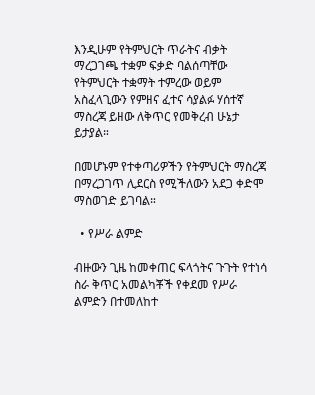እንዲሁም የትምህርት ጥራትና ብቃት ማረጋገጫ ተቋም ፍቃድ ባልሰጣቸው የትምህርት ተቋማት ተምረው ወይም አስፈላጊውን የምዘና ፈተና ሳያልፉ ሃሰተኛ ማስረጃ ይዘው ለቅጥር የመቅረብ ሁኔታ ይታያል።

በመሆኑም የተቀጣሪዎችን የትምህርት ማስረጃ በማረጋገጥ ሊደርስ የሚችለውን አደጋ ቀድሞ ማስወገድ ይገባል።

  • የሥራ ልምድ

ብዙውን ጊዜ ከመቀጠር ፍላጎትና ጉጉት የተነሳ ስራ ቅጥር አመልካቾች የቀደመ የሥራ ልምድን በተመለከተ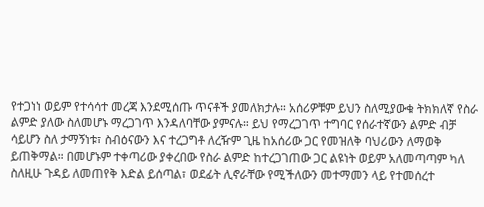የተጋነነ ወይም የተሳሳተ መረጃ እንደሚሰጡ ጥናቶች ያመለክታሉ። አሰሪዎቹም ይህን ስለሚያውቁ ትክክለኛ የስራ ልምድ ያለው ስለመሆኑ ማረጋገጥ እንዳለባቸው ያምናሉ። ይህ የማረጋገጥ ተግባር የሰራተኛውን ልምድ ብቻ ሳይሆን ስለ ታማኝነቱ፣ ስብዕናውን እና ተረጋግቶ ለረዥም ጊዜ ከአሰሪው ጋር የመዝለቅ ባህሪውን ለማወቅ ይጠቅማል። በመሆኑም ተቀጣሪው ያቀረበው የስራ ልምድ ከተረጋገጠው ጋር ልዩነት ወይም አለመጣጣም ካለ ስለዚሁ ጉዳይ ለመጠየቅ እድል ይሰጣል፣ ወደፊት ሊኖራቸው የሚችለውን መተማመን ላይ የተመሰረተ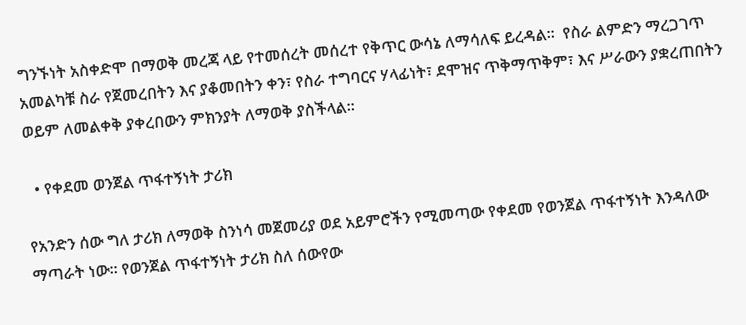ግንኙነት አስቀድሞ በማወቅ መረጃ ላይ የተመሰረት መሰረተ የቅጥር ውሳኔ ለማሳለፍ ይረዳል።  የስራ ልምድን ማረጋገጥ አመልካቹ ስራ የጀመረበትን እና ያቆመበትን ቀን፣ የስራ ተግባርና ሃላፊነት፣ ደሞዝና ጥቅማጥቅም፣ እና ሥራውን ያቋረጠበትን ወይም ለመልቀቅ ያቀረበውን ምክንያት ለማወቅ ያስችላል።

  • የቀደመ ወንጀል ጥፋተኝነት ታሪክ

የአንድን ሰው ግለ ታሪክ ለማወቅ ስንነሳ መጀመሪያ ወደ አይምሮችን የሚመጣው የቀደመ የወንጀል ጥፋተኝነት እንዳለው ማጣራት ነው። የወንጀል ጥፋተኝነት ታሪክ ስለ ሰውየው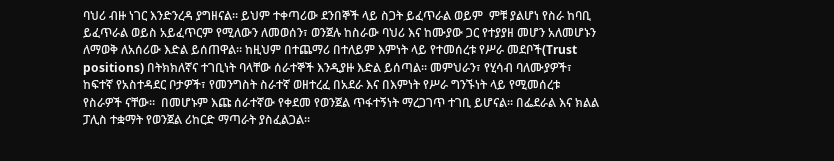ባህሪ ብዙ ነገር እንድንረዳ ያግዘናል። ይህም ተቀጣሪው ደንበኞች ላይ ስጋት ይፈጥራል ወይም  ምቹ ያልሆነ የስራ ከባቢ ይፈጥራል ወይስ አይፈጥርም የሚለውን ለመወሰን፣ ወንጀሉ ከስራው ባህሪ እና ከሙያው ጋር የተያያዘ መሆን አለመሆኑን ለማወቅ ለአሰሪው እድል ይሰጠዋል። ከዚህም በተጨማሪ በተለይም እምነት ላይ የተመሰረቱ የሥራ መደቦች(Trust positions) በትክክለኛና ተገቢነት ባላቸው ሰራተኞች እንዲያዙ እድል ይሰጣል። መምህራን፣ የሂሳብ ባለሙያዎች፣ ከፍተኛ የአስተዳደር ቦታዎች፣ የመንግስት ስራተኛ ወዘተረፈ በአደራ እና በእምነት የሥራ ግንኙነት ላይ የሚመሰረቱ የስራዎች ናቸው።  በመሆኑም እጩ ሰራተኛው የቀደመ የወንጀል ጥፋተኝነት ማረጋገጥ ተገቢ ይሆናል። በፌደራል እና ክልል ፓሊስ ተቋማት የወንጀል ሪከርድ ማጣራት ያስፈልጋል።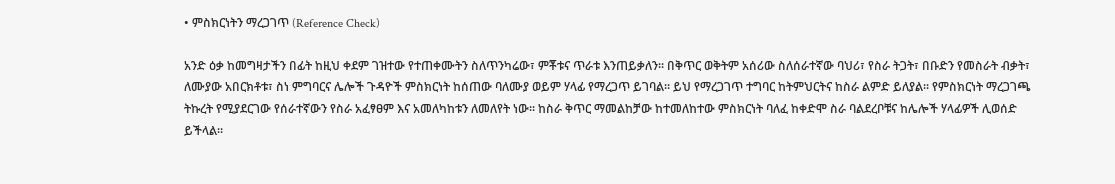• ምስክርነትን ማረጋገጥ (Reference Check)

አንድ ዕቃ ከመግዛታችን በፊት ከዚህ ቀደም ገዝተው የተጠቀሙትን ስለጥንካሬው፣ ምቾቱና ጥራቱ እንጠይቃለን። በቅጥር ወቅትም አሰሪው ስለሰራተኛው ባህሪ፣ የስራ ትጋት፣ በቡድን የመስራት ብቃት፣ ለሙያው አበርክቶቱ፣ ስነ ምግባርና ሌሎች ጉዳዮች ምስክርነት ከሰጠው ባለሙያ ወይም ሃላፊ የማረጋጥ ይገባል። ይህ የማረጋገጥ ተግባር ከትምህርትና ከስራ ልምድ ይለያል። የምስክርነት ማረጋገጫ ትኩረት የሚያደርገው የሰራተኛውን የስራ አፈፃፀም እና አመለካከቱን ለመለየት ነው። ከስራ ቅጥር ማመልከቻው ከተመለከተው ምስክርነት ባለፈ ከቀድሞ ስራ ባልደረቦቹና ከሌሎች ሃላፊዎች ሊወሰድ ይችላል።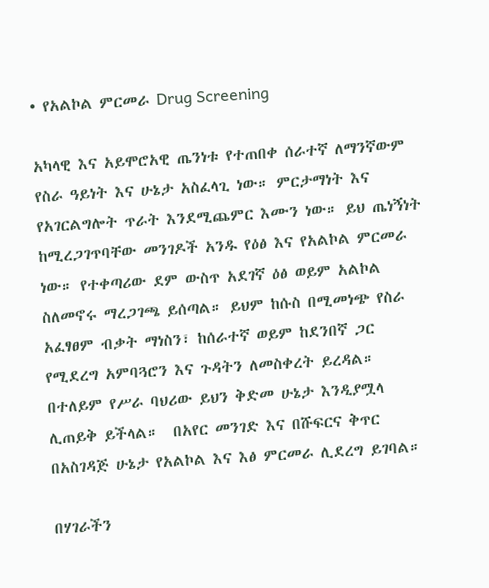• የአልኮል ምርመራ Drug Screening

አካላዊ እና አይሞሮአዊ ጤንነቱ የተጠበቀ ሰራተኛ ለማንኛውም የስራ ዓይነት እና ሁኔታ አስፈላጊ ነው። ምርታማነት እና የአገርልግሎት ጥራት እንደሚጨምር እሙን ነው። ይህ ጤነኝነት ከሚረጋገጥባቸው መንገዶች አንዱ የዕፅ እና የአልኮል ምርመራ ነው። የተቀጣሪው ደም ውስጥ አደገኛ ዕፅ ወይም አልኮል ስለመኖሩ ማረጋገጫ ይሰጣል። ይህም ከሱስ በሚመነጭ የስራ አፈፃፀም ብቃት ማነስን፣ ከሰራተኛ ወይም ከደንበኛ ጋር የሚደረግ አምባጓሮን እና ጉዳትን ለመስቀረት ይረዳል። በተለይም የሥራ ባህሪው ይህን ቅድመ ሁኔታ እንዲያሟላ ሊጠይቅ ይችላል።  በአየር መንገድ እና በሹፍርና ቅጥር በአስገዳጅ ሁኔታ የአልኮል እና እፅ ምርመራ ሊደረግ ይገባል።

በሃገራችን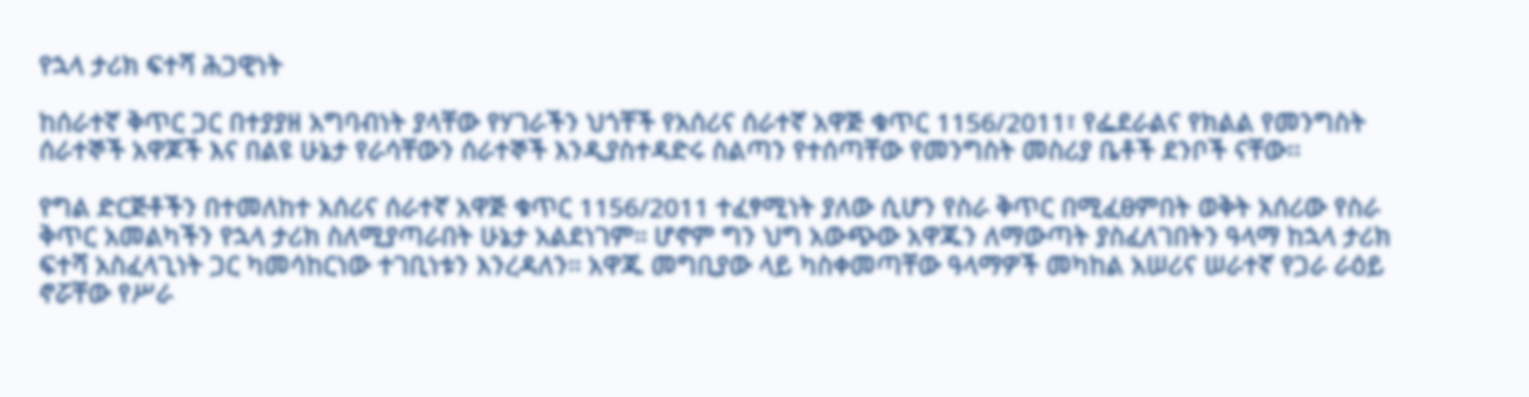የኋላ ታሪክ ፍተሻ ሕጋዊነት

ከሰራተኛ ቅጥር ጋር በተያያዘ አግባብነት ያላቸው የሃገራችን ህጎቸች የአሰሪና ሰራተኛ አዋጅ ቁጥር 1156/2011፣ የፌደራልና የክልል የመንግስት ሰራተኞች አዋጆች እና በልዩ ሁኔታ የራሳቸውን ሰራተኞች እንዲያስተዳድሩ ስልጣን የተሰጣቸው የመንግስት መስሪያ ቤቶች ደንቦች ናቸው፡፡

የግል ድርጅቶችን በተመለከተ አሰሪና ሰራተኛ አዋጅ ቁጥር 1156/2011 ተፈፃሚነት ያለው ሲሆን የስራ ቅጥር በሚፈፀምበት ወቅት አሰሪው የስራ ቅጥር አመልካችን የኋላ ታሪክ ስለሚያጣራበት ሁኔታ አልደነገም። ሆኖም ግን ህግ አውጭው አዋጁን ለማውጣት ያስፈለገበትን ዓላማ ከኋላ ታሪክ ፍተሻ አስፈላጊነት ጋር ካመሳከርነው ተገቢነቱን እንረዳለን። አዋጁ መግቢያው ላይ ካስቀመጣቸው ዓላማዎች መካከል አሠሪና ሠራተኛ የጋራ ራዕይ ኖሯቸው የሥራ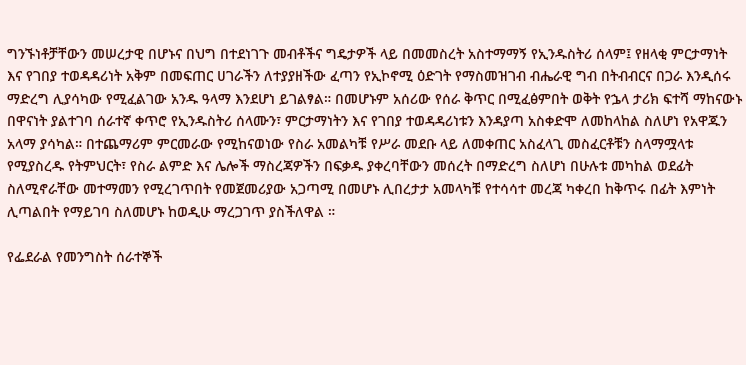ግንኙነቶቻቸውን መሠረታዊ በሆኑና በህግ በተደነገጉ መብቶችና ግዴታዎች ላይ በመመስረት አስተማማኝ የኢንዱስትሪ ሰላም፤ የዘላቂ ምርታማነት እና የገበያ ተወዳዳሪነት አቅም በመፍጠር ሀገራችን ለተያያዘችው ፈጣን የኢኮኖሚ ዕድገት የማስመዝገብ ብሔራዊ ግብ በትብብርና በጋራ እንዲሰሩ ማድረግ ሊያሳካው የሚፈልገው አንዱ ዓላማ እንደሆነ ይገልፃል። በመሆኑም አሰሪው የሰራ ቅጥር በሚፈፅምበት ወቅት የኌላ ታሪክ ፍተሻ ማከናውኑ በዋናነት ያልተገባ ሰራተኛ ቀጥሮ የኢንዱስትሪ ሰላሙን፣ ምርታማነትን እና የገበያ ተወዳዳሪነቱን እንዳያጣ አስቀድሞ ለመከላከል ስለሆነ የአዋጁን አላማ ያሳካል። በተጨማሪም ምርመራው የሚከናወነው የስራ አመልካቹ የሥራ መደቡ ላይ ለመቀጠር አስፈላጊ መስፈርቶቹን ስላማሟላቱ የሚያስረዱ የትምህርት፣ የስራ ልምድ እና ሌሎች ማስረጃዎችን በፍቃዱ ያቀረባቸውን መሰረት በማድረግ ስለሆነ በሁሉቱ መካከል ወደፊት ስለሚኖራቸው መተማመን የሚረገጥበት የመጀመሪያው አጋጣሚ በመሆኑ ሊበረታታ አመላካቹ የተሳሳተ መረጃ ካቀረበ ከቅጥሩ በፊት እምነት ሊጣልበት የማይገባ ስለመሆኑ ከወዲሁ ማረጋገጥ ያስችለዋል ።

የፌደራል የመንግስት ሰራተኞች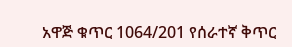አዋጅ ቁጥር 1064/201 የሰራተኛ ቅጥር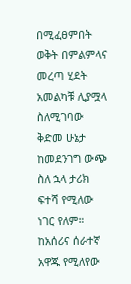በሚፈፀምበት ወቅት በምልምላና መረጣ ሂደት አመልካቹ ሊያሟላ ስለሚገባው ቅድመ ሁኔታ ከመደንገግ ውጭ ስለ ኋላ ታሪክ ፍተሻ የሚለው ነገር የለም። ከአሰሪና ሰራተኛ አዋጁ የሚለየው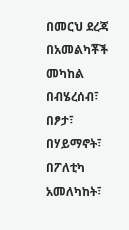በመርህ ደረጃ በአመልካቾች መካከል በብሄረሰብ፣ በፆታ፣ በሃይማኖት፣ በፖለቲካ አመለካከት፣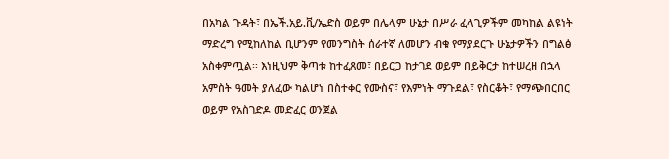በአካል ጉዳት፣ በኤች.አይ.ቪ/ኤድስ ወይም በሌላም ሁኔታ በሥራ ፈላጊዎችም መካከል ልዩነት ማድረግ የሚከለከል ቢሆንም የመንግስት ሰራተኛ ለመሆን ብቁ የማያደርጉ ሁኔታዎችን በግልፅ አስቀምጧል፡፡ እነዚህም ቅጣቱ ከተፈጸመ፣ በይርጋ ከታገደ ወይም በይቅርታ ከተሠረዘ በኋላ አምስት ዓመት ያለፈው ካልሆነ በስተቀር የሙስና፣ የእምነት ማጉደል፣ የስርቆት፣ የማጭበርበር ወይም የአስገድዶ መድፈር ወንጀል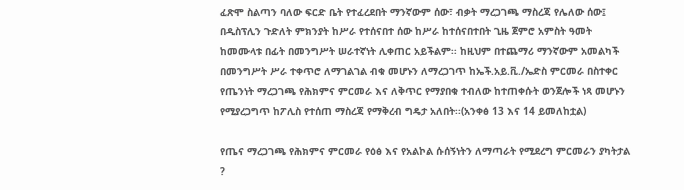ፈጽሞ ስልጣን ባለው ፍርድ ቤት የተፈረደበት ማንኛውም ሰው፣ ብቃት ማረጋገጫ ማስረጃ የሌለው ሰው፤ በዲስፕሊን ጉድለት ምክንያት ከሥራ የተሰናበተ ሰው ከሥራ ከተሰናበተበት ጊዜ ጀምሮ አምስት ዓመት ከመሙላቱ በፊት በመንግሥት ሠራተኛነት ሊቀጠር አይችልም፡፡ ከዚህም በተጨማሪ ማንኛውም አመልካች በመንግሥት ሥራ ተቀጥሮ ለማገልገል ብቁ መሆኑን ለማረጋገጥ ከኤች.አይ.ቪ./ኤድስ ምርመራ በስተቀር የጤንነት ማረጋገጫ የሕክምና ምርመራ እና ለቅጥር የማያበቁ ተብለው ከተጠቀሱት ወንጀሎች ነጻ መሆኑን የሚያረጋግጥ ከፖሊስ የተሰጠ ማስረጃ የማቅረብ ግዴታ አለበት፡፡(አንቀፅ 13 እና 14 ይመለከቷል)

የጤና ማረጋገጫ የሕክምና ምርመራ የዕፅ እና የአልኮል ሱሰኝነትን ለማጣራት የሚደረግ ምርመራን ያካትታል ?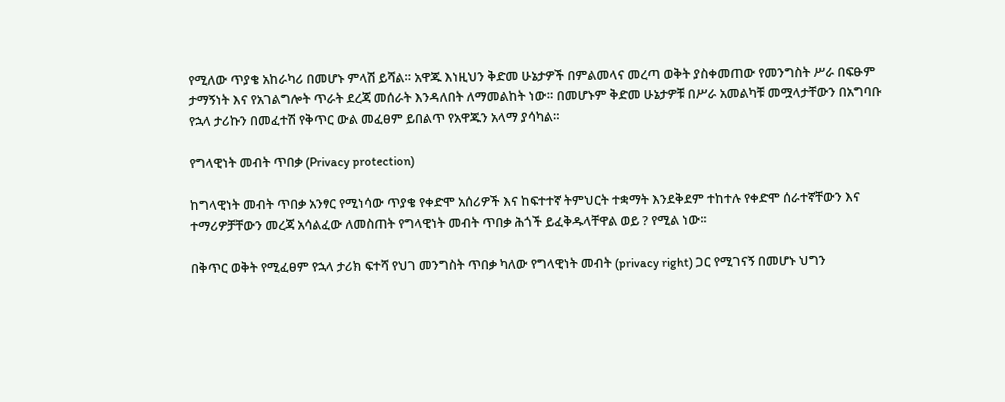የሚለው ጥያቄ አከራካሪ በመሆኑ ምላሽ ይሻል። አዋጁ እነዚህን ቅድመ ሁኔታዎች በምልመላና መረጣ ወቅት ያስቀመጠው የመንግስት ሥራ በፍፁም ታማኝነት እና የአገልግሎት ጥራት ደረጃ መሰራት እንዳለበት ለማመልከት ነው። በመሆኑም ቅድመ ሁኔታዎቹ በሥራ አመልካቹ መሟላታቸውን በአግባቡ የኋላ ታሪኩን በመፈተሽ የቅጥር ውል መፈፀም ይበልጥ የአዋጁን አላማ ያሳካል።

የግላዊነት መብት ጥበቃ (Privacy protection)

ከግላዊነት መብት ጥበቃ አንፃር የሚነሳው ጥያቄ የቀድሞ አሰሪዎች እና ከፍተተኛ ትምህርት ተቋማት እንደቅደም ተከተሉ የቀድሞ ሰራተኛቸውን እና ተማሪዎቻቸውን መረጃ አሳልፈው ለመስጠት የግላዊነት መብት ጥበቃ ሕጎች ይፈቅዱላቸዋል ወይ ? የሚል ነው፡፡

በቅጥር ወቅት የሚፈፀም የኋላ ታሪክ ፍተሻ የህገ መንግስት ጥበቃ ካለው የግላዊነት መብት (privacy right) ጋር የሚገናኝ በመሆኑ ህግን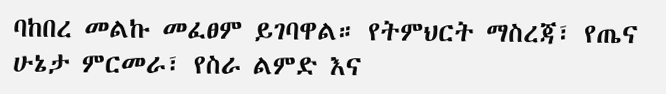ባከበረ መልኩ መፈፀም ይገባዋል። የትምህርት ማስረጃ፣ የጤና ሁኔታ ምርመራ፣ የስራ ልምድ እና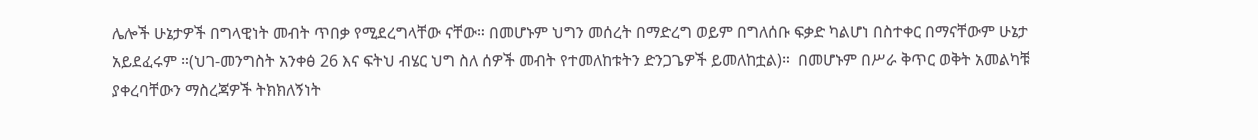ሌሎች ሁኔታዎች በግላዊነት መብት ጥበቃ የሚደረግላቸው ናቸው። በመሆኑም ህግን መሰረት በማድረግ ወይም በግለሰቡ ፍቃድ ካልሆነ በስተቀር በማናቸውም ሁኔታ አይደፈሩም ።(ህገ-መንግስት አንቀፅ 26 እና ፍትህ ብሄር ህግ ስለ ሰዎች መብት የተመለከቱትን ድንጋጌዎች ይመለከቷል)።  በመሆኑም በሥራ ቅጥር ወቅት አመልካቹ ያቀረባቸውን ማስረጃዎች ትክክለኝነት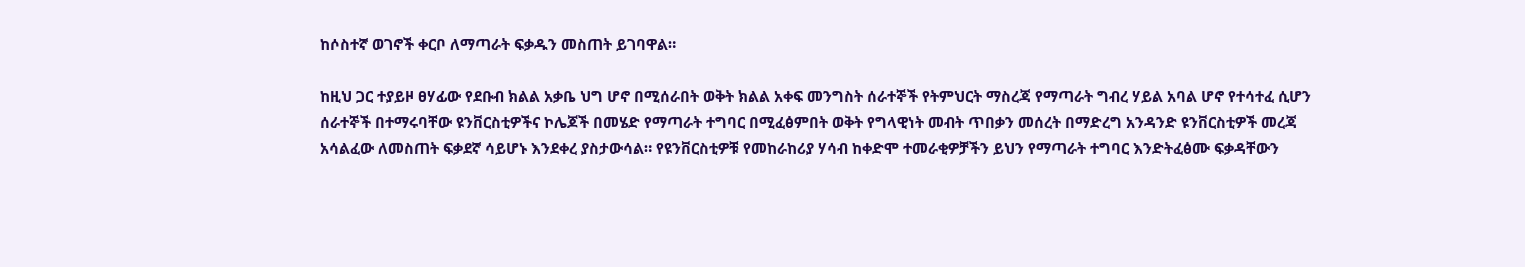ከሶስተኛ ወገኖች ቀርቦ ለማጣራት ፍቃዱን መስጠት ይገባዋል።

ከዚህ ጋር ተያይዞ ፀሃፊው የደቡብ ክልል አቃቤ ህግ ሆኖ በሚሰራበት ወቅት ክልል አቀፍ መንግስት ሰራተኞች የትምህርት ማስረጃ የማጣራት ግብረ ሃይል አባል ሆኖ የተሳተፈ ሲሆን ሰራተኞች በተማሩባቸው ዩንቨርስቲዎችና ኮሌጆች በመሄድ የማጣራት ተግባር በሚፈፅምበት ወቅት የግላዊነት መብት ጥበቃን መሰረት በማድረግ አንዳንድ ዩንቨርስቲዎች መረጃ አሳልፈው ለመስጠት ፍቃደኛ ሳይሆኑ እንደቀረ ያስታውሳል። የዩንቨርስቲዎቹ የመከራከሪያ ሃሳብ ከቀድሞ ተመራቂዎቻችን ይህን የማጣራት ተግባር እንድትፈፅሙ ፍቃዳቸውን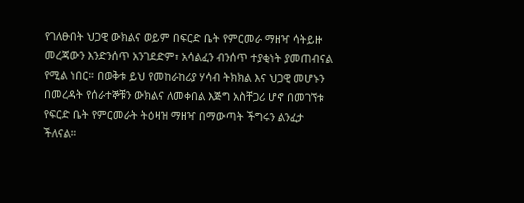የገለፁበት ህጋዊ ውክልና ወይም በፍርድ ቤት የምርመራ ማዘዣ ሳትይዙ መረጃውን እንድንሰጥ አንገደድም፣ አሳልፈን ብንሰጥ ተያቂነት ያመጠብናል የሚል ነበር። በወቅቱ ይህ የመከራከሪያ ሃሳብ ትክክል እና ህጋዊ መሆኑን በመረዳት የሰራተኞቹን ውክልና ለመቀበል እጅግ አስቸጋሪ ሆኖ በመገኘቱ የፍርድ ቤት የምርመራት ትዕዛዝ ማዘዣ በማውጣት ችግሩን ልንፈታ ችለናል።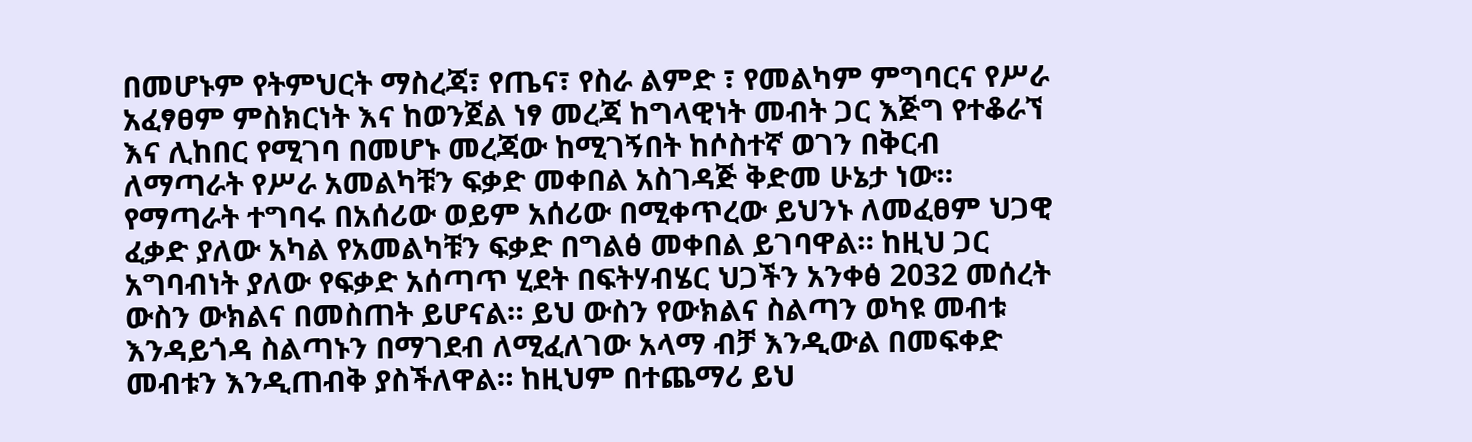በመሆኑም የትምህርት ማስረጃ፣ የጤና፣ የስራ ልምድ ፣ የመልካም ምግባርና የሥራ አፈፃፀም ምስክርነት እና ከወንጀል ነፃ መረጃ ከግላዊነት መብት ጋር እጅግ የተቆራኘ እና ሊከበር የሚገባ በመሆኑ መረጃው ከሚገኝበት ከሶስተኛ ወገን በቅርብ  ለማጣራት የሥራ አመልካቹን ፍቃድ መቀበል አስገዳጅ ቅድመ ሁኔታ ነው። የማጣራት ተግባሩ በአሰሪው ወይም አሰሪው በሚቀጥረው ይህንኑ ለመፈፀም ህጋዊ ፈቃድ ያለው አካል የአመልካቹን ፍቃድ በግልፅ መቀበል ይገባዋል። ከዚህ ጋር አግባብነት ያለው የፍቃድ አሰጣጥ ሂደት በፍትሃብሄር ህጋችን አንቀፅ 2032 መሰረት ውስን ውክልና በመስጠት ይሆናል። ይህ ውስን የውክልና ስልጣን ወካዩ መብቱ እንዳይጎዳ ስልጣኑን በማገደብ ለሚፈለገው አላማ ብቻ እንዲውል በመፍቀድ መብቱን እንዲጠብቅ ያስችለዋል። ከዚህም በተጨማሪ ይህ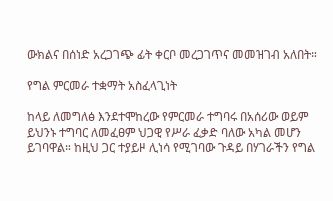ውክልና በሰነድ አረጋገጭ ፊት ቀርቦ መረጋገጥና መመዝገብ አለበት።

የግል ምርመራ ተቋማት አስፈላጊነት

ከላይ ለመግለፅ እንደተሞከረው የምርመራ ተግባሩ በአሰሪው ወይም ይህንኑ ተግባር ለመፈፀም ህጋዊ የሥራ ፈቃድ ባለው አካል መሆን ይገባዋል። ከዚህ ጋር ተያይዞ ሊነሳ የሚገባው ጉዳይ በሃገራችን የግል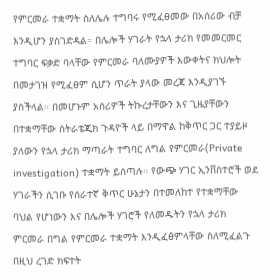የምርመራ ተቋማት ስለሌሉ ተግባሩ የሚፈፀመው በአሰሪው ብቻ እንዲሆን ያስገድዳል። በሌሎች ሃገራት የኋላ ታሪክ የመመርመር ተግባር ፍቃድ ባላቸው የምርመራ ባለሙያዎች እውቀትና ክህሎት በመታገዝ የሚፈፀም ሲሆን ጥራት ያላው መረጃ እንዲያገኙ ያስችላል። በመሆኑም አሰሪዎች ትኩረታቸውን እና ጊዜያቸውን በተቋማቸው ስትራቴጂክ ጉዳዮች ላይ በማዋል ከቅጥር ጋር ተያይዞ ያለውን የኋላ ታሪክ ማጣራት ተግባር ለግል የምርመራ(Private investigation) ተቋማት ይሰጣሉ። የውጭ ሃገር ኢንቨስተሮች ወደ ሃገራችን ሲገቡ የሰራተኛ ቅጥር ሁኔታን በተመለከተ የተቋማቸው ባህል የሆነውን እና በሌሎች ሃገሮች የለመዱትን የኋላ ታሪክ ምርመራ በግል የምርመራ ተቋማት እንዲፈፅምላቸው ስለሚፈልጉ በዚህ ረገድ ክፍተት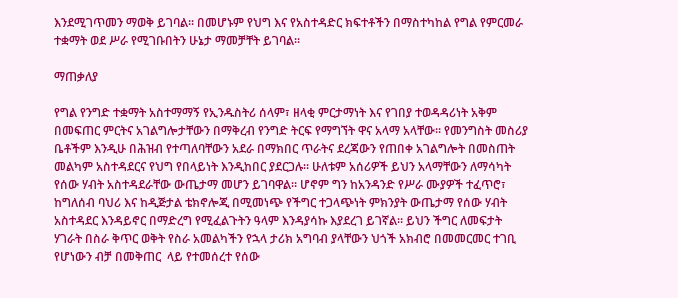እንደሚገጥመን ማወቅ ይገባል። በመሆኑም የህግ እና የአስተዳድር ክፍተቶችን በማስተካከል የግል የምርመራ ተቋማት ወደ ሥራ የሚገቡበትን ሁኔታ ማመቻቸት ይገባል።

ማጠቃለያ

የግል የንግድ ተቋማት አስተማማኝ የኢንዱስትሪ ሰላም፣ ዘላቂ ምርታማነት እና የገበያ ተወዳዳሪነት አቅም በመፍጠር ምርትና አገልግሎታቸውን በማቅረብ የንግድ ትርፍ የማግኘት ዋና አላማ አላቸው። የመንግስት መስሪያ ቤቶችም እንዲሁ በሕዝብ የተጣለባቸውን አደራ በማክበር ጥራትና ደረጃውን የጠበቀ አገልግሎት በመስጠት መልካም አስተዳደርና የህግ የበላይነት እንዲከበር ያደርጋሉ። ሁለቱም አሰሪዎች ይህን አላማቸውን ለማሳካት የሰው ሃብት አስተዳደራቸው ውጤታማ መሆን ይገባዋል። ሆኖም ግን ከአንዳንድ የሥራ ሙያዎች ተፈጥሮ፣ ከግለሰብ ባህሪ እና ከዲጅታል ቴክኖሎጂ በሚመነጭ የችግር ተጋላጭነት ምክንያት ውጤታማ የሰው ሃብት አስተዳደር እንዳይኖር በማድረግ የሚፈልጉትን ዓላም እንዳያሳኩ እያደረገ ይገኛል። ይህን ችግር ለመፍታት ሃገራት በስራ ቅጥር ወቅት የስራ አመልካችን የኋላ ታሪክ አግባብ ያላቸውን ህጎች አክብሮ በመመርመር ተገቢ የሆነውን ብቻ በመቅጠር  ላይ የተመሰረተ የሰው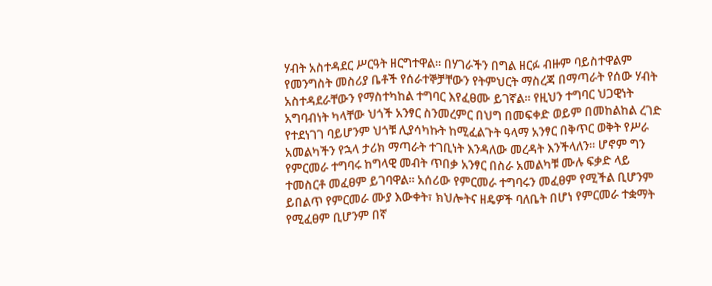ሃብት አስተዳደር ሥርዓት ዘርግተዋል። በሃገራችን በግል ዘርፉ ብዙም ባይስተዋልም የመንግስት መስሪያ ቤቶች የሰራተኞቻቸውን የትምህርት ማስረጃ በማጣራት የሰው ሃብት አስተዳደራቸውን የማስተካከል ተግባር እየፈፀሙ ይገኛል። የዚህን ተግባር ህጋዊነት አግባብነት ካላቸው ህጎች አንፃር ስንመረምር በህግ በመፍቀድ ወይም በመከልከል ረገድ የተደነገገ ባይሆንም ህጎቹ ሊያሳካኩት ከሚፈልጉት ዓላማ አንፃር በቅጥር ወቅት የሥራ አመልካችን የኋላ ታሪክ ማጣራት ተገቢነት እንዳለው መረዳት እንችላለን። ሆኖም ግን የምርመራ ተግባሩ ከግላዊ መብት ጥበቃ አንፃር በስራ አመልካቹ ሙሉ ፍቃድ ላይ ተመስርቶ መፈፀም ይገባዋል። አሰሪው የምርመራ ተግባሩን መፈፀም የሚችል ቢሆንም ይበልጥ የምርመራ ሙያ እውቀት፣ ክህሎትና ዘዴዎች ባለቤት በሆነ የምርመራ ተቋማት የሚፈፀም ቢሆንም በኛ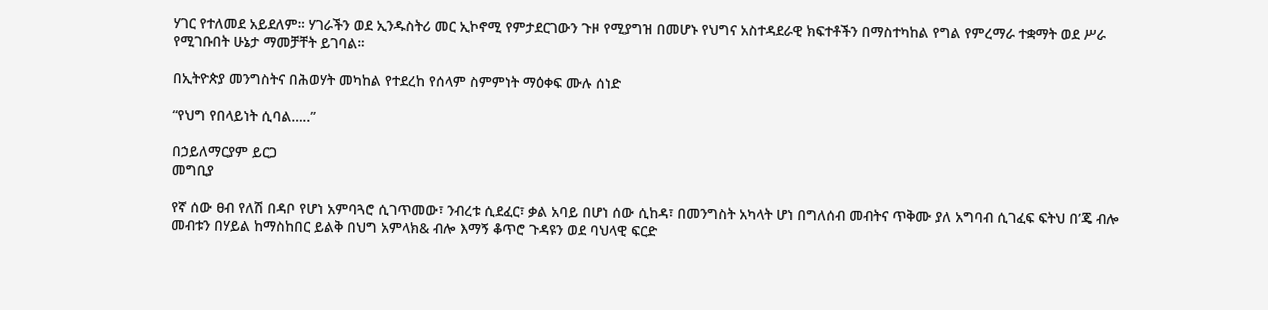ሃገር የተለመደ አይደለም። ሃገራችን ወደ ኢንዱስትሪ መር ኢኮኖሚ የምታደርገውን ጉዞ የሚያግዝ በመሆኑ የህግና አስተዳደራዊ ክፍተቶችን በማስተካከል የግል የምረማራ ተቋማት ወደ ሥራ የሚገቡበት ሁኔታ ማመቻቸት ይገባል።

በኢትዮጵያ መንግስትና በሕወሃት መካከል የተደረከ የሰላም ስምምነት ማዕቀፍ ሙሉ ሰነድ

“የህግ የበላይነት ሲባል…..”

በኃይለማርያም ይርጋ
መግቢያ

የኛ ሰው ፀብ የለሽ በዳቦ የሆነ አምባጓሮ ሲገጥመው፣ ንብረቱ ሲደፈር፣ ቃል አባይ በሆነ ሰው ሲከዳ፣ በመንግስት አካላት ሆነ በግለሰብ መብትና ጥቅሙ ያለ አግባብ ሲገፈፍ ፍትህ በ’ጄ ብሎ መብቱን በሃይል ከማስከበር ይልቅ በህግ አምላክ& ብሎ እማኝ ቆጥሮ ጉዳዩን ወደ ባህላዊ ፍርድ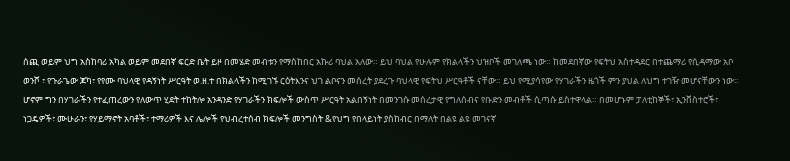ሰጪ ወይም ህግ አስከባሪ አካል ወይም መደበኛ ፍርድ ቤት ይዞ በመሄድ መብቱን የማስከበር አኩሪ ባህል አለው። ይህ ባህል የሁሉም የክልላችን ህዝቦች መገለጫ ነው። ከመደበኛው የፍትህ አስተዳደር በተጨማሪ የሲዳማው አቦ ወንሾ ፣ የጉራጌው ጆካ፣ የየሙ ባህላዊ የዳኝነት ሥርዓት ወ.ዘ.ተ በክልላችን ከሚገኙ ርዕትእንና ህገ ልቦናን መሰረት ያደረጉ ባህላዊ የፍትህ ሥርዓቶች ናቸው። ይህ የሚያሳየው የሃገራችን ዜጎች ምን ያህል ለህግ ተገዥ መሆናቸውን ነው። ሆኖም ግን በሃገራችን የተፈጠረውን የለውጥ ሂደት ተከትሎ አንዳንድ የሃገራችን ክፍሎች ውስጥ ሥርዓት አልበኝነት በመንገሱ መሰረታዊ የግለሰብና የቡድን መብቶች ሲጣሱ ይስተዋላል። በመሆኑም ፓለቲከኞች፣ ኢንቨስተሮች፣ ነጋዴዎች፣ ሙሁራን፣ የሃይማኖት አባቶች፣ ተማሪዎች እና ሌሎች የህብረተሰብ ክፍሎች መንግስት &የህግ የበላይነት ያስከብር በማለት በልዩ ልዩ መገናኛ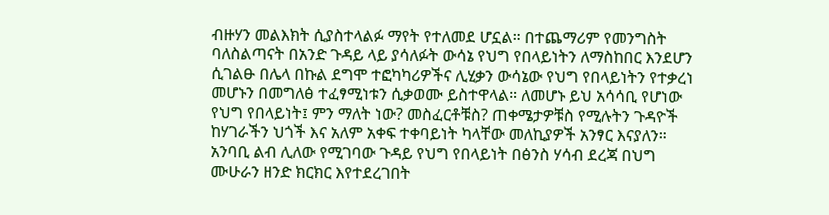ብዙሃን መልእክት ሲያስተላልፉ ማየት የተለመደ ሆኗል። በተጨማሪም የመንግስት ባለስልጣናት በአንድ ጉዳይ ላይ ያሳለፉት ውሳኔ የህግ የበላይነትን ለማስከበር እንደሆን ሲገልፁ በሌላ በኩል ደግሞ ተፎካካሪዎችና ሊሂቃን ውሳኔው የህግ የበላይነትን የተቃረነ መሆኑን በመግለፅ ተፈፃሚነቱን ሲቃወሙ ይስተዋላል። ለመሆኑ ይህ አሳሳቢ የሆነው የህግ የበላይነት፤ ምን ማለት ነው? መስፈርቶቹስ? ጠቀሜታዎቹስ የሚሉትን ጉዳዮች ከሃገራችን ህጎች እና አለም አቀፍ ተቀባይነት ካላቸው መለኪያዎች አንፃር እናያለን። አንባቢ ልብ ሊለው የሚገባው ጉዳይ የህግ የበላይነት በፅንስ ሃሳብ ደረጃ በህግ ሙሁራን ዘንድ ክርክር እየተደረገበት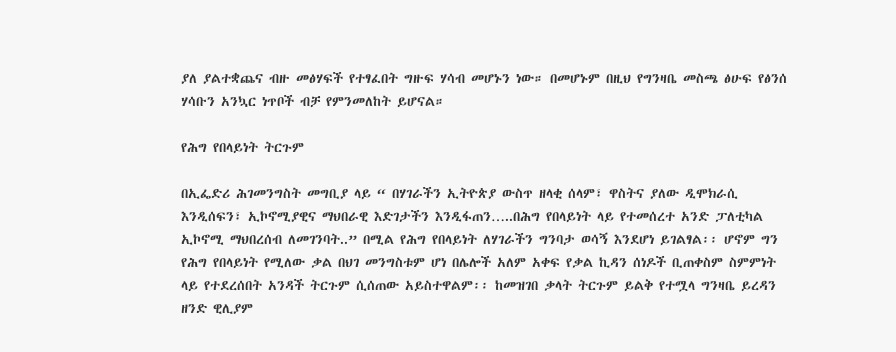ያለ ያልተቋጨና ብዙ መፅሃፍች የተፃፈበት ግዙፍ ሃሳብ መሆኑን ነው። በመሆኑም በዚህ የግንዛቤ መስጫ ፅሁፍ የፅንሰ ሃሳቡን አንኳር ነጥቦች ብቻ የምንመለከት ይሆናል።

የሕግ የበላይነት ትርጉም

በኢፌድሪ ሕገመንግስት መግቢያ ላይ “ በሃገራችን ኢትዮጵያ ውስጥ ዘላቂ ሰላም፣ ዋስትና ያለው ዲሞክራሲ እንዲሰፍን፣ ኢኮኖሚያዊና ማህበራዊ እድገታችን እንዲፋጠን…..በሕግ የበላይነት ላይ የተመሰረተ አንድ ፓለቲካል ኢኮኖሚ ማህበረሰብ ለመገንባት..” በሚል የሕግ የበላይነት ለሃገራችን ግንባታ ወሳኝ እንደሆነ ይገልፃል፡፡ ሆኖም ግን የሕግ የበላይነት የሚለው ቃል በህገ መንግስቱም ሆነ በሌሎች አለም አቀፍ የቃል ኪዳን ሰነዶች ቢጠቀስም ስምምነት ላይ የተደረሰበት አንዳች ትርጉም ሲሰጠው አይስተዋልም፡፡ ከመዝገበ ቃላት ትርጉም ይልቅ የተሟላ ግንዛቤ ይረዳን ዘንድ ዊሊያም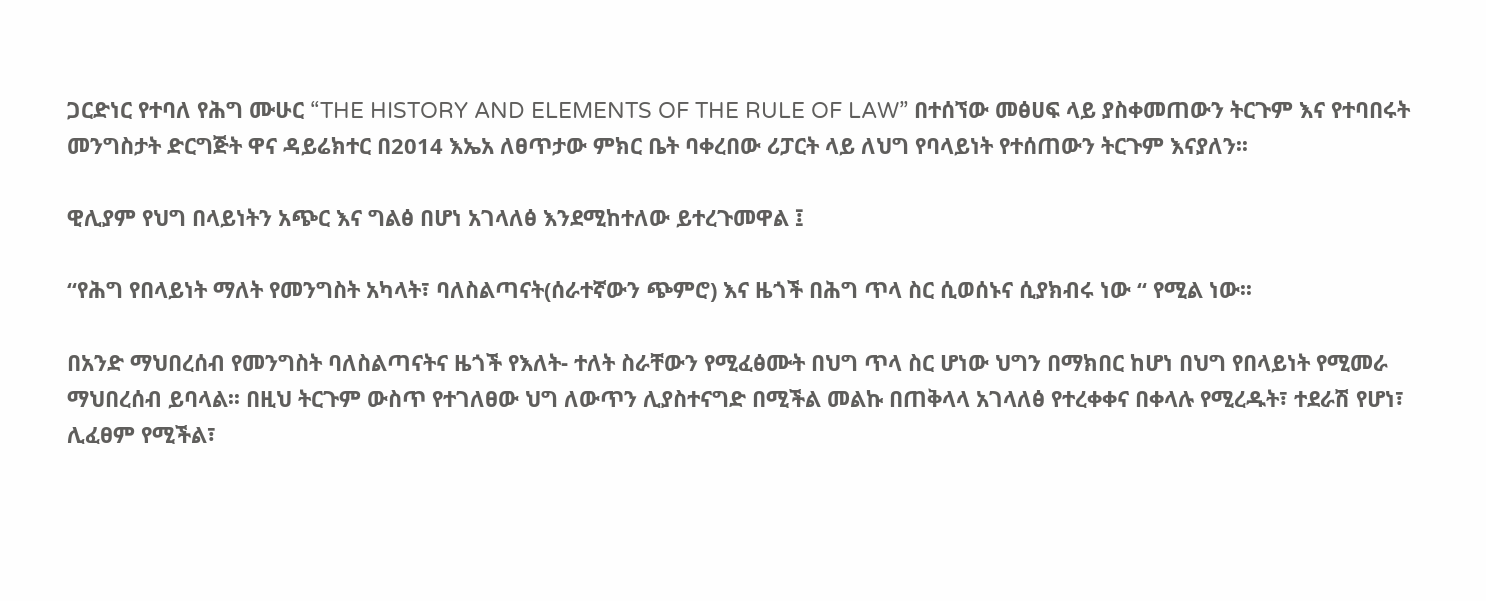ጋርድነር የተባለ የሕግ ሙሁር “THE HISTORY AND ELEMENTS OF THE RULE OF LAW” በተሰኘው መፅሀፍ ላይ ያስቀመጠውን ትርጉም እና የተባበሩት መንግስታት ድርግጅት ዋና ዳይሬክተር በ2014 እኤአ ለፀጥታው ምክር ቤት ባቀረበው ሪፓርት ላይ ለህግ የባላይነት የተሰጠውን ትርጉም እናያለን፡፡

ዊሊያም የህግ በላይነትን አጭር እና ግልፅ በሆነ አገላለፅ እንደሚከተለው ይተረጉመዋል ፤

“የሕግ የበላይነት ማለት የመንግስት አካላት፣ ባለስልጣናት(ሰራተኛውን ጭምሮ) እና ዜጎች በሕግ ጥላ ስር ሲወሰኑና ሲያክብሩ ነው “ የሚል ነው፡፡

በአንድ ማህበረሰብ የመንግስት ባለስልጣናትና ዜጎች የእለት- ተለት ስራቸውን የሚፈፅሙት በህግ ጥላ ስር ሆነው ህግን በማክበር ከሆነ በህግ የበላይነት የሚመራ ማህበረሰብ ይባላል፡፡ በዚህ ትርጉም ውስጥ የተገለፀው ህግ ለውጥን ሊያስተናግድ በሚችል መልኩ በጠቅላላ አገላለፅ የተረቀቀና በቀላሉ የሚረዱት፣ ተደራሽ የሆነ፣ ሊፈፀም የሚችል፣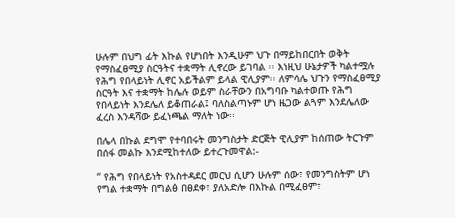ሁሉም በህግ ፊት እኩል የሆነበት እንዲሁም ህጉ በማይከበርበት ወቅት የማስፈፀሚያ ስርዓትና ተቋማት ሊኖረው ይገባል ፡፡ እነዚህ ሁኔታዎች ካልተሟሉ የሕግ የበላይነት ሊኖር አይችልም ይላል ዊሊያም፡፡ ለምሳሌ ህጉን የማስፈፀሚያ ስርዓት እና ተቋማት ከሌሉ ወይም ስራቸውን በአግባቡ ካልተወጡ የሕግ የበላይነት እንደሌለ ይቆጠራል፤ ባለስልጣኑም ሆነ ዜጋው ልጓም እንደሌለው ፈረስ እንዳሻው ይፈነጫል ማለት ነው፡፡

በሌላ በኩል ደግሞ የተባበሩት መንግስታት ድርጅት ዊሊያም ከሰጠው ትርጉም በሰፋ መልኩ እንደሚከተለው ይተረጉመዋል:-

“ የሕግ የበላይነት የአስተዳደር መርህ ሲሆን ሁሉም ሰው፣ የመንግስትም ሆነ የግል ተቋማት በግልፅ በፀደቀ፣ ያለአድሎ በእኩል በሚፈፀም፣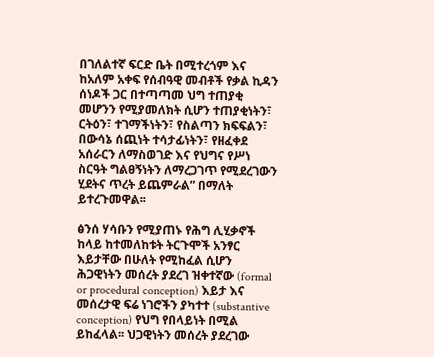በገለልተኛ ፍርድ ቤት በሚተረጎም እና ከአለም አቀፍ የሰብዓዊ መብቶች የቃል ኪዳን ሰነዶች ጋር በተጣጣመ ህግ ተጠያቂ መሆንን የሚያመለክት ሲሆን ተጠያቂነትን፣ ርትዕን፣ ተገማችነትን፣ የስልጣን ክፍፍልን፣ በውሳኔ ሰጪነት ተሳታፊነትን፣ የዘፈቀደ አሰራርን ለማስወገድ እና የህግና የሥነ ስርዓት ግልፀኝነትን ለማረጋገጥ የሚደረገውን ሂደትና ጥረት ይጨምራል” በማለት ይተረጉመዋል፡፡

ፅንሰ ሃሳቡን የሚያጠኑ የሕግ ሊሂቃኖች ከላይ ከተመለከቱት ትርጉሞች አንፃር እይታቸው በሁለት የሚከፈል ሲሆን ሕጋዊነትን መሰረት ያደረገ ዝቀተኛው (formal or procedural conception) እይታ እና መሰረታዊ ፍሬ ነገሮችን ያካተተ (substantive conception) የህግ የበላይነት በሚል ይከፈላል፡፡ ህጋዊነትን መሰረት ያደረገው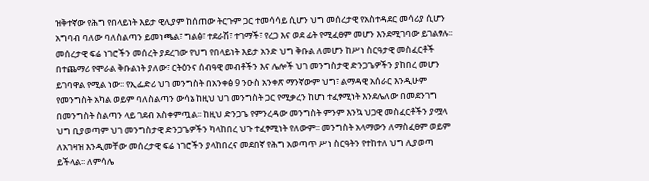ዝቅተኛው የሕግ የበላይነት እይታ ዊሊያም ከሰጠው ትርጉም ጋር ተመሳሳይ ሲሆን ህግ መሰረታዊ የአስተዳደር መሳሪያ ሲሆን አግባብ ባለው ባለስልጣን ይመነጫል፣ ግልፅ፣ ተደራሽ፣ ተገማች፣ የረጋ እና ወደ ፊት የሚፈፀም መሆን እንደሚገባው ይገልፃሉ፡፡ መሰረታዊ ፍሬ ነገሮችን መሰረት ያደረገው የህግ የበላይነት እይታ አንድ ህግ ቅቡል ለመሆን ከሥነ ስርዓታዊ መስፈርቶች በተጨማሪ የሞራል ቅቡልነት ያለው፣ ርትዕንና ሰብዓዊ መብቶችን እና ሌሎች ህገ መንግስታዊ ድንጋጌዎችን ያከበረ መሆን ይገባዋል የሚል ነው፡፡ የኢፌድሪ ህገ መንግስት በአንቀፅ 9 ንዑስ አንቀጽ ማንኛውም ህግ፣ ልማዳዊ አሰራር እንዲሁም የመንግስት አካል ወይም ባለስልጣን ውሳኔ ከዚህ ህገ መንግስት ጋር የሚቃረን ከሆነ ተፈፃሚነት እንደሌለው በመደንገግ በመንግስት ስልጣን ላይ ገደብ አስቀምጧል፡፡ ከዚህ ድንጋጌ የምንረዳው መንግስት ምንም እንኳ ህጋዊ መስፈርቶችን ያሟላ ህግ ቢያወጣም ህገ መንግስታዊ ድንጋጌዎችን ካላከበረ ህጉ ተፈፃሚነት የለውም፡፡ መንግስት አላማውን ለማስፈፀም ወይም ለአገዛዝ እንዲመቸው መሰረታዊ ፍሬ ነገሮችን ያላከበረና መደበኛ የሕግ አወጣጥ ሥነ ስርዓትን የተከተለ ህግ ሊያወጣ ይችላል፡፡ ለምሳሌ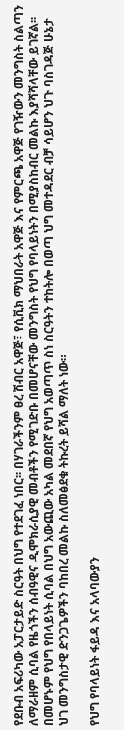የደቡብ አፍሪካው አፓርታይድ ስርዓት በህግ የተደገፈ ነበር፡፡ በሃገራችንም ፀረ ሽብር አዋጅ፣ የሲቪክ ማህበራት አዋጅ እና የምርጫ አዋጅ የገዥውን መንግስት ስልጣን ለማራዘም ሲባል የዜጎችን ሰብዓዊና ዲሞክራሲያዊ መብቶችን የሚገድቡ በመሆናቸው መንግስት የህግ የባላይነትን በሚያስከብር መልኩ እያሻሻላቸው ይገኛል፡፡ በመሆኑም የህግ የበላይነት ሲባል በህግ አውጪው አካል መደበኛ የህግ አወጣጥ ስነ ስርዓትን ተከትሎ በወጣ ህግ መተዳደር ብቻ ሳይሆን ህጉ ባስገዳጅ ሁኔታ ህገ መንግስታዊ ድንጋጌዎችን ባከበረ መልኩ ስለመፅደቁ ትኩረት ይሻል ማለት ነው።

የህግ የባላይነት ፋይዳ እና አላባውያን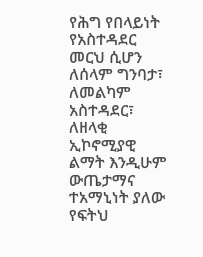የሕግ የበላይነት የአስተዳደር መርህ ሲሆን ለሰላም ግንባታ፣ ለመልካም አስተዳደር፣ ለዘላቂ ኢኮኖሚያዊ ልማት እንዲሁም ውጤታማና ተአማኒነት ያለው የፍትህ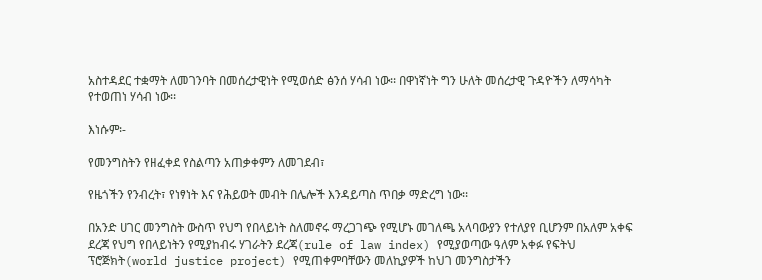አስተዳደር ተቋማት ለመገንባት በመሰረታዊነት የሚወሰድ ፅንሰ ሃሳብ ነው፡፡ በዋነኛነት ግን ሁለት መሰረታዊ ጉዳዮችን ለማሳካት የተወጠነ ሃሳብ ነው፡፡

እነሱም፡-

የመንግስትን የዘፈቀደ የስልጣን አጠቃቀምን ለመገደብ፣

የዜጎችን የንብረት፣ የነፃነት እና የሕይወት መብት በሌሎች እንዳይጣስ ጥበቃ ማድረግ ነው፡፡

በአንድ ሀገር መንግስት ውስጥ የህግ የበላይነት ስለመኖሩ ማረጋገጭ የሚሆኑ መገለጫ አላባውያን የተለያየ ቢሆንም በአለም አቀፍ ደረጃ የህግ የበላይነትን የሚያከብሩ ሃገራትን ደረጃ(rule of law index) የሚያወጣው ዓለም አቀፉ የፍትህ ፕሮጅክት(world justice project) የሚጠቀምባቸውን መለኪያዎች ከህገ መንግስታችን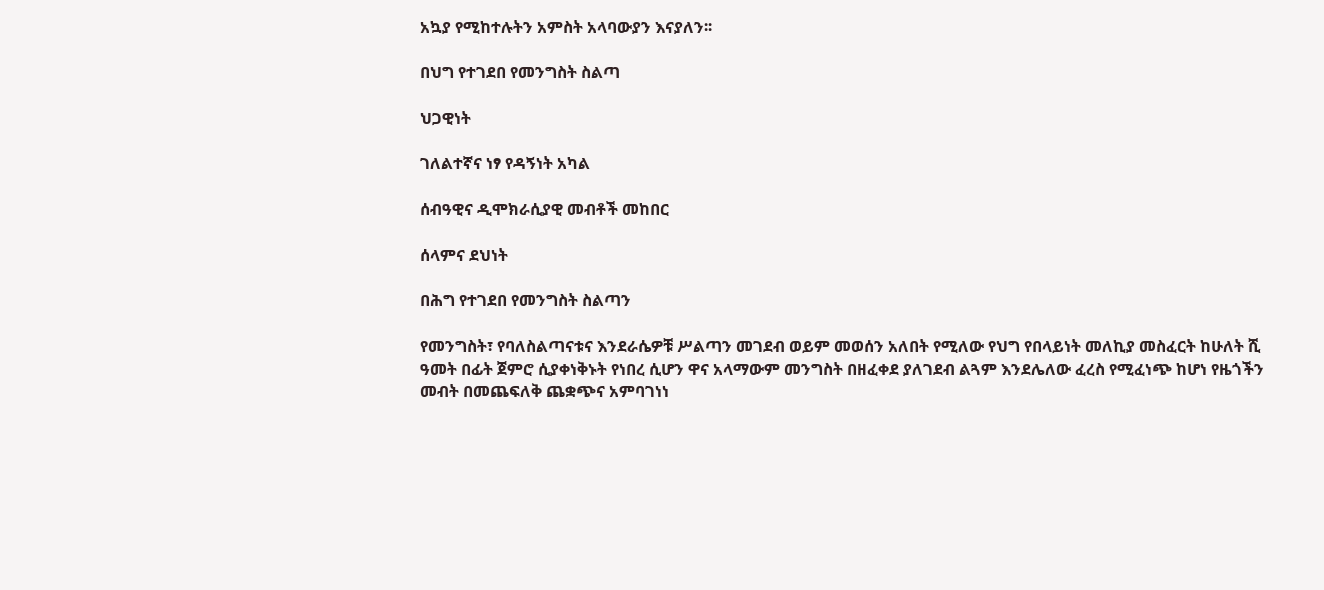አኳያ የሚከተሉትን አምስት አላባውያን እናያለን፡፡

በህግ የተገደበ የመንግስት ስልጣ

ህጋዊነት

ገለልተኛና ነፃ የዳኝነት አካል

ሰብዓዊና ዲሞክራሲያዊ መብቶች መከበር

ሰላምና ደህነት

በሕግ የተገደበ የመንግስት ስልጣን

የመንግስት፣ የባለስልጣናቱና እንደራሴዎቹ ሥልጣን መገደብ ወይም መወሰን አለበት የሚለው የህግ የበላይነት መለኪያ መስፈርት ከሁለት ሺ ዓመት በፊት ጀምሮ ሲያቀነቅኑት የነበረ ሲሆን ዋና አላማውም መንግስት በዘፈቀደ ያለገደብ ልጓም እንደሌለው ፈረስ የሚፈነጭ ከሆነ የዜጎችን መብት በመጨፍለቅ ጨቋጭና አምባገነነ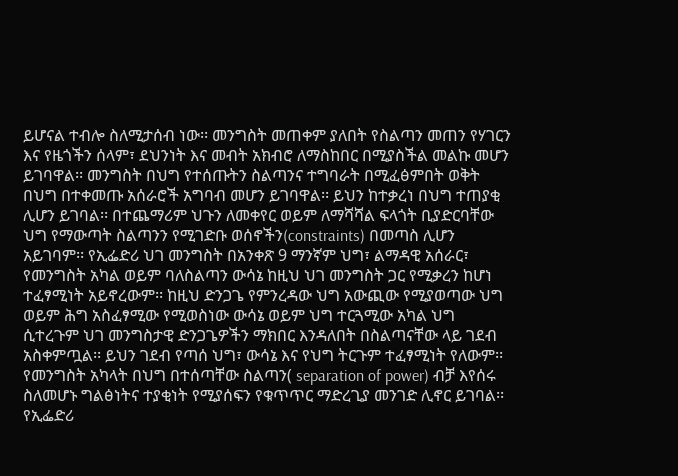ይሆናል ተብሎ ስለሚታሰብ ነው፡፡ መንግስት መጠቀም ያለበት የስልጣን መጠን የሃገርን እና የዜጎችን ሰላም፣ ደህንነት እና መብት አክብሮ ለማስከበር በሚያስችል መልኩ መሆን ይገባዋል፡፡ መንግስት በህግ የተሰጡትን ስልጣንና ተግባራት በሚፈፅምበት ወቅት በህግ በተቀመጡ አሰራሮች አግባብ መሆን ይገባዋል፡፡ ይህን ከተቃረነ በህግ ተጠያቂ ሊሆን ይገባል፡፡ በተጨማሪም ህጉን ለመቀየር ወይም ለማሻሻል ፍላጎት ቢያድርባቸው ህግ የማውጣት ስልጣንን የሚገድቡ ወሰኖችን(constraints) በመጣስ ሊሆን አይገባም፡፡ የኢፌድሪ ህገ መንግስት በአንቀጽ 9 ማንኛም ህግ፣ ልማዳዊ አሰራር፣ የመንግስት አካል ወይም ባለስልጣን ውሳኔ ከዚህ ህገ መንግስት ጋር የሚቃረን ከሆነ ተፈፃሚነት አይኖረውም፡፡ ከዚህ ድንጋጌ የምንረዳው ህግ አውጪው የሚያወጣው ህግ ወይም ሕግ አስፈፃሚው የሚወስነው ውሳኔ ወይም ህግ ተርጓሚው አካል ህግ ሲተረጉም ህገ መንግስታዊ ድንጋጌዎችን ማክበር እንዳለበት በስልጣናቸው ላይ ገደብ አስቀምጧል፡፡ ይህን ገደብ የጣሰ ህግ፣ ውሳኔ እና የህግ ትርጉም ተፈፃሚነት የለውም፡፡ የመንግስት አካላት በህግ በተሰጣቸው ስልጣን( separation of power) ብቻ እየሰሩ ስለመሆኑ ግልፅነትና ተያቂነት የሚያሰፍን የቁጥጥር ማድረጊያ መንገድ ሊኖር ይገባል፡፡ የኢፌድሪ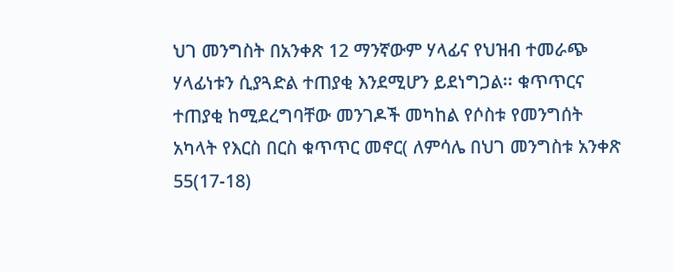ህገ መንግስት በአንቀጽ 12 ማንኛውም ሃላፊና የህዝብ ተመራጭ ሃላፊነቱን ሲያጓድል ተጠያቂ እንደሚሆን ይደነግጋል፡፡ ቁጥጥርና ተጠያቂ ከሚደረግባቸው መንገዶች መካከል የሶስቱ የመንግሰት አካላት የእርስ በርስ ቁጥጥር መኖር( ለምሳሌ በህገ መንግስቱ አንቀጽ 55(17-18)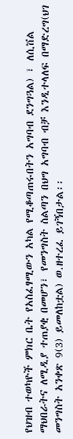የህዝብ ተወካዮች ምክር ቤት የአስፈፃሚውን አካል የሚቆጣጠሩበትን አግባብ ደንግጓል) ፣ ለሲቨል ማህበራትና ለሚዲያ ተጠያቂ በመሆን፣ የመንግስት ስልጣን በህግ አግባብ ብቻ እንዲተላለፍ በማድረግ(ህገ መንግስት አንቀጽ 9(3) ይመለከቷል) ወ.ዘተረፈ ይገኝበታል፡፡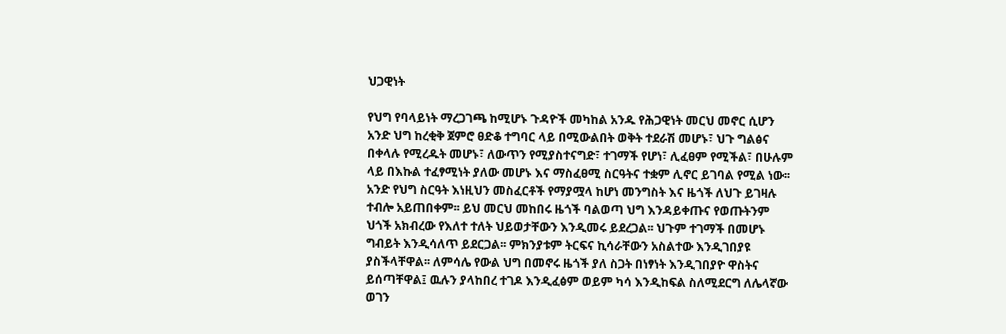ህጋዊነት

የህግ የባላይነት ማረጋገጫ ከሚሆኑ ጉዳዮች መካከል አንዱ የሕጋዊነት መርህ መኖር ሲሆን አንድ ህግ ከረቂቅ ጀምሮ ፀድቆ ተግባር ላይ በሚውልበት ወቅት ተደራሽ መሆኑ፣ ህጉ ግልፅና በቀላሉ የሚረዱት መሆኑ፣ ለውጥን የሚያስተናግድ፣ ተገማች የሆነ፣ ሊፈፀም የሚችል፣ በሁሉም ላይ በእኩል ተፈፃሚነት ያለው መሆኑ እና ማስፈፀሚ ስርዓትና ተቋም ሊኖር ይገባል የሚል ነው፡፡ አንድ የህግ ስርዓት እነዚህን መስፈርቶች የማያሟላ ከሆነ መንግስት እና ዜጎች ለህጉ ይገዛሉ ተብሎ አይጠበቀም፡፡ ይህ መርህ መከበሩ ዜጎች ባልወጣ ህግ እንዳይቀጡና የወጡትንም ህጎች አክብረው የእለተ ተለት ህይወታቸውን እንዲመሩ ይደረጋል፡፡ ህጉም ተገማች በመሆኑ ግብይት እንዲሳለጥ ይደርጋል፡፡ ምክንያቱም ትርፍና ኪሳራቸውን አስልተው እንዲገበያዩ ያስችላቸዋል፡፡ ለምሳሌ የውል ህግ በመኖሩ ዜጎች ያለ ስጋት በነፃነት እንዲገበያዮ ዋስትና ይሰጣቸዋል፤ ዉሉን ያላከበረ ተገዶ እንዲፈፅም ወይም ካሳ እንዲከፍል ስለሚደርግ ለሌላኛው ወገን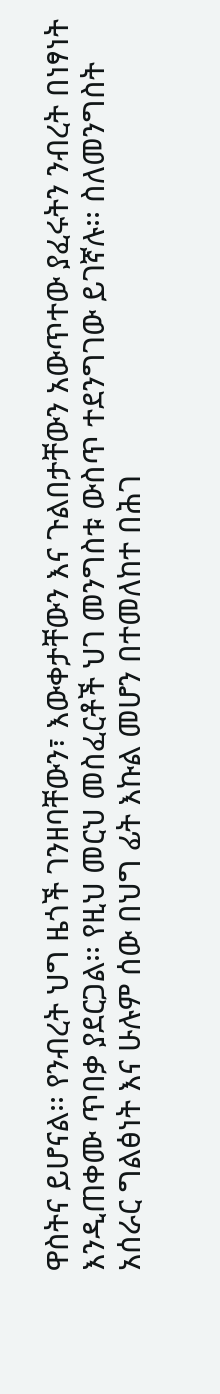ዋስትና ይሆናል፡፡ የንብረት ህግ ዜጎች ገንዘባቸውን፣ እውቀታቸውን እና ጉልበታቸውን አውጥተው ያፈሩትን ንብረት በነፃነት እንዲጠቀሙ ጥበቃ ያደርጋል፡፡ የዚህ መርህ መስፈርቶች ህገ መንግስቱ ውስጥ ተደንግገው ይገኛሉ፡፡ ስለመንግስት አሰራር ግልፅነት እና ሁሉም ሰው በህግ ፊት እኩል መሆን በተመለከተ በሕገ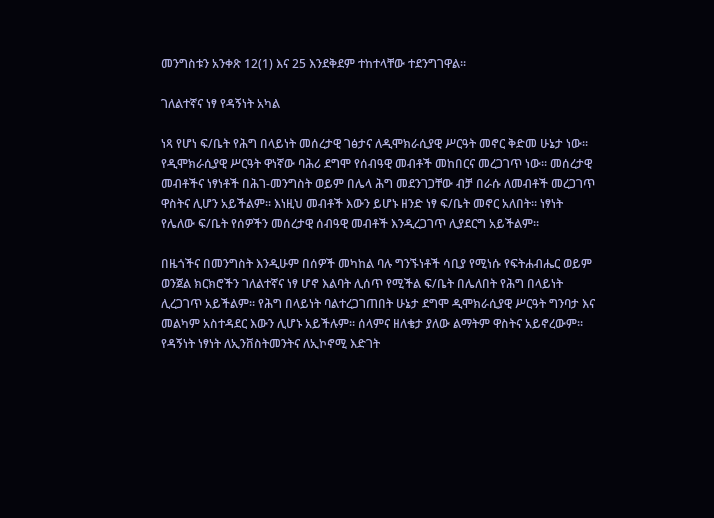መንግስቱን አንቀጽ 12(1) እና 25 እንደቅደም ተከተላቸው ተደንግገዋል፡፡

ገለልተኛና ነፃ የዳኝነት አካል

ነጻ የሆነ ፍ/ቤት የሕግ በላይነት መሰረታዊ ገፅታና ለዲሞክራሲያዊ ሥርዓት መኖር ቅድመ ሁኔታ ነው፡፡ የዲሞክራሲያዊ ሥርዓት ዋነኛው ባሕሪ ደግሞ የሰብዓዊ መብቶች መከበርና መረጋገጥ ነው፡፡ መሰረታዊ መብቶችና ነፃነቶች በሕገ-መንግስት ወይም በሌላ ሕግ መደንገጋቸው ብቻ በራሱ ለመብቶች መረጋገጥ ዋስትና ሊሆን አይችልም፡፡ እነዚህ መብቶች እውን ይሆኑ ዘንድ ነፃ ፍ/ቤት መኖር አለበት፡፡ ነፃነት የሌለው ፍ/ቤት የሰዎችን መሰረታዊ ሰብዓዊ መብቶች እንዲረጋገጥ ሊያደርግ አይችልም፡፡

በዜጎችና በመንግስት እንዲሁም በሰዎች መካከል ባሉ ግንኙነቶች ሳቢያ የሚነሱ የፍትሐብሔር ወይም ወንጀል ክርክሮችን ገለልተኛና ነፃ ሆኖ እልባት ሊሰጥ የሚችል ፍ/ቤት በሌለበት የሕግ በላይነት ሊረጋገጥ አይችልም፡፡ የሕግ በላይነት ባልተረጋገጠበት ሁኔታ ደግሞ ዲሞክራሲያዊ ሥርዓት ግንባታ እና መልካም አስተዳደር እውን ሊሆኑ አይችሉም፡፡ ሰላምና ዘለቄታ ያለው ልማትም ዋስትና አይኖረውም፡፡ የዳኝነት ነፃነት ለኢንቨስትመንትና ለኢኮኖሚ እድገት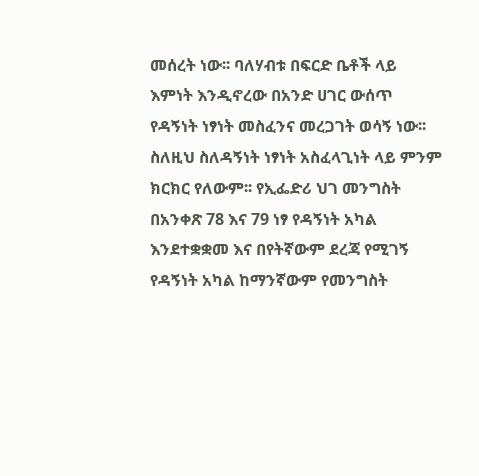መሰረት ነው፡፡ ባለሃብቱ በፍርድ ቤቶች ላይ እምነት እንዲኖረው በአንድ ሀገር ውሰጥ የዳኝነት ነፃነት መስፈንና መረጋገት ወሳኝ ነው፡፡ ስለዚህ ስለዳኝነት ነፃነት አስፈላጊነት ላይ ምንም ክርክር የለውም፡፡ የኢፌድሪ ህገ መንግስት በአንቀጽ 78 እና 79 ነፃ የዳኝነት አካል እንደተቋቋመ እና በየትኛውም ደረጃ የሚገኝ የዳኝነት አካል ከማንኛውም የመንግስት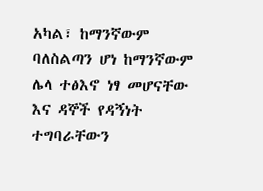አካል፣ ከማንኛውም ባለስልጣን ሆነ ከማንኛውም ሌላ ተፅእኖ ነፃ መሆናቸው እና ዳኞች የዳኝነት ተግባራቸውን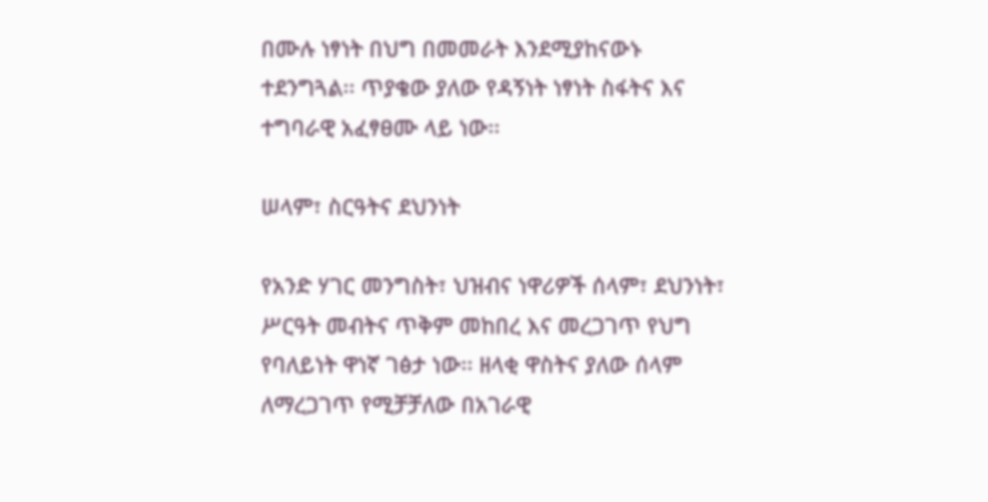በሙሉ ነፃነት በህግ በመመራት እንደሚያከናውኑ ተደንግጓል፡፡ ጥያቄው ያለው የዳኝነት ነፃነት ስፋትና እና ተግባራዊ አፈፃፀሙ ላይ ነው፡፡

ሠላም፣ ስርዓትና ደህንነት

የአንድ ሃገር መንግስት፣ ህዝብና ነዋሪዎች ሰላም፣ ደህንነት፣ ሥርዓት መብትና ጥቅም መከበረ እና መረጋገጥ የህግ የባለይነት ዋነኛ ገፅታ ነው፡፡ ዘላቂ ዋስትና ያለው ሰላም ለማረጋገጥ የሚቻቻለው በአገራዊ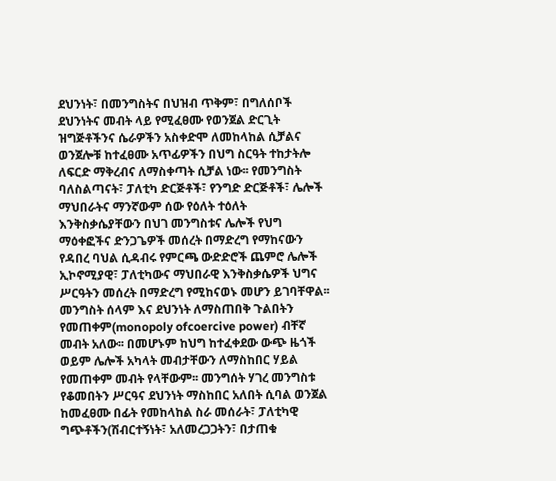ደህንነት፣ በመንግስትና በህዝብ ጥቅም፣ በግለሰቦች ደህንነትና መብት ላይ የሚፈፀሙ የወንጀል ድርጊት ዝግጅቶችንና ሴራዎችን አስቀድሞ ለመከላከል ሲቻልና ወንጀሎቹ ከተፈፀሙ አጥፊዎችን በህግ ስርዓት ተከታትሎ ለፍርድ ማቅረብና ለማስቀጣት ሲቻል ነው፡፡ የመንግስት ባለስልጣናት፣ ፓለቲካ ድርጅቶች፣ የንግድ ድርጅቶች፣ ሌሎች ማህበራትና ማንኛውም ሰው የዕለት ተዕለት እንቅስቃሴያቸውን በህገ መንግስቱና ሌሎች የህግ ማዕቀፎችና ድንጋጌዎች መሰረት በማድረግ የማከናውን የዳበረ ባህል ሲዳብሩ የምርጫ ውድድሮች ጨምሮ ሌሎች ኢኮኖሚያዊ፣ ፓለቲካውና ማህበራዊ እንቅስቃሴዎች ህግና ሥርዓትን መሰረት በማድረግ የሚከናወኑ መሆን ይገባቸዋል፡፡ መንግስት ሰላም እና ደህንነት ለማስጠበቅ ጉልበትን የመጠቀም(monopoly ofcoercive power) ብቸኛ መብት አለው፡፡ በመሆኑም ከህግ ከተፈቀደው ውጭ ዜጎች ወይም ሌሎች አካላት መብታቸውን ለማስከበር ሃይል የመጠቀም መብት የላቸውም፡፡ መንግሰት ሃገረ መንግስቱ የቆመበትን ሥርዓና ደህንነት ማስከበር አለበት ሲባል ወንጀል ከመፈፀሙ በፊት የመከላከል ስራ መሰራት፣ ፓለቲካዊ ግጭቶችን(ሽብርተኝነት፣ አለመረጋጋትን፣ በታጠቁ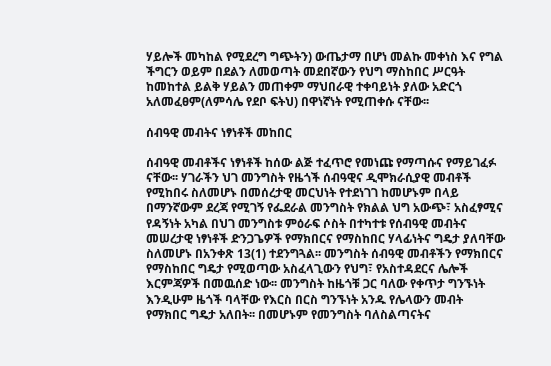ሃይሎች መካከል የሚደረግ ግጭትን) ውጤታማ በሆነ መልኩ መቀነስ እና የግል ችግርን ወይም በደልን ለመወጣት መደበኛውን የህግ ማስከበር ሥርዓት ከመከተል ይልቅ ሃይልን መጠቀም ማህበራዊ ተቀባይነት ያለው አድርጎ አለመፈፀም(ለምሳሌ የደቦ ፍትህ) በዋነኛነት የሚጠቀሱ ናቸው፡፡

ሰብዓዊ መብትና ነፃነቶች መከበር

ሰብዓዊ መብቶችና ነፃነቶች ከሰው ልጅ ተፈጥሮ የመነጩ የማጣሱና የማይገፈፉ ናቸው፡፡ ሃገራችን ህገ መንግስት የዜጎች ሰብዓዊና ዲሞክራሲያዊ መብቶች የሚከበሩ ስለመሆኑ በመሰረታዊ መርህነት የተደነገገ ከመሆኑም በላይ በማንኛውም ደረጃ የሚገኝ የፌደራል መንግስት የክልል ህግ አውጭ፣ አስፈፃሚና የዳኝነት አካል በህገ መንግስቱ ምዕራፍ ሶስት በተካተቱ የሰብዓዊ መብትና መሠረታዊ ነፃነቶች ድንጋጌዎች የማክበርና የማስከበር ሃላፊነትና ግዴታ ያለባቸው ስለመሆኑ በአንቀጽ 13(1) ተደንግጓል፡፡ መንግስት ሰብዓዊ መብቶችን የማክበርና የማስከበር ግዴታ የሚወጣው አስፈላጊውን የህግ፣ የአስተዳደርና ሌሎች እርምጃዎች በመዉሰድ ነው፡፡ መንግስት ከዜጎቹ ጋር ባለው የቀጥታ ግንኙነት እንዲሁም ዜጎች ባላቸው የእርስ በርስ ግንኙነት አንዱ የሌላውን መብት የማክበር ግዴታ አለበት፡፡ በመሆኑም የመንግስት ባለስልጣናትና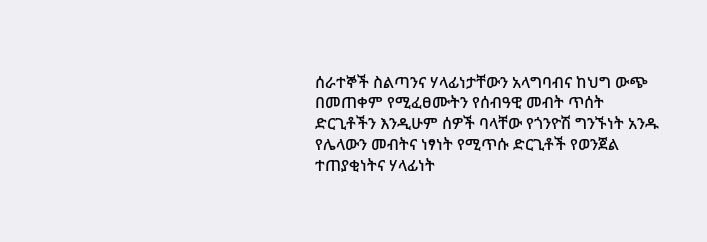ሰራተኞች ስልጣንና ሃላፊነታቸውን አላግባብና ከህግ ውጭ በመጠቀም የሚፈፀሙትን የሰብዓዊ መብት ጥሰት ድርጊቶችን እንዲሁም ሰዎች ባላቸው የጎንዮሽ ግንኙነት አንዱ የሌላውን መብትና ነፃነት የሚጥሱ ድርጊቶች የወንጀል ተጠያቂነትና ሃላፊነት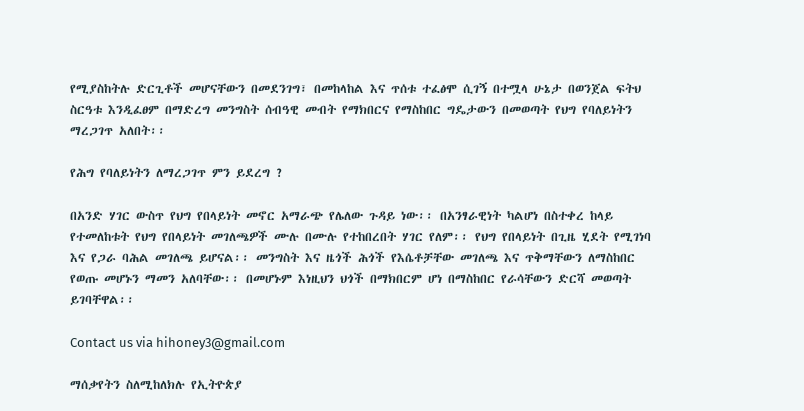የሚያስከትሉ ድርጊቶች መሆናቸውን በመደንገግ፣ በመከላከል እና ጥሰቱ ተፈፅሞ ሲገኝ በተሟላ ሁኔታ በወንጀል ፍትህ ስርዓቱ እንዲፈፀም በማድረግ መንግስት ሰብዓዊ መብት የማክበርና የማስከበር ግዴታውን በመወጣት የህግ የባለይነትን ማረጋገጥ አለበት፡፡

የሕግ የባለይነትን ለማረጋገጥ ምን ይደረግ ?

በአንድ ሃገር ውስጥ የህግ የበላይነት መኖር አማራጭ የሌለው ጉዳይ ነው፡፡ በአንፃራዊነት ካልሆነ በስተቀረ ከላይ የተመለከቱት የህግ የበላይነት መገለጫዎች ሙሉ በሙሉ የተከበረበት ሃገር የለም፡፡ የህግ የበላይነት በጊዜ ሂደት የሚገነባ እና የጋራ ባሕል መገለጫ ይሆናል፡፡ መንግስት እና ዜጎች ሕጎች የእሴቶቻቸው መገለጫ እና ጥቅማቸውን ለማስከበር የወጡ መሆኑን ማመን አለባቸው፡፡ በመሆኑም እነዚህን ህጎች በማክበርም ሆነ በማስከበር የራሳቸውን ድርሻ መወጣት ይገባቸዋል፡፡

Contact us via hihoney3@gmail.com

ማሰቃየትን ስለሚከለክሉ የኢትዮጵያ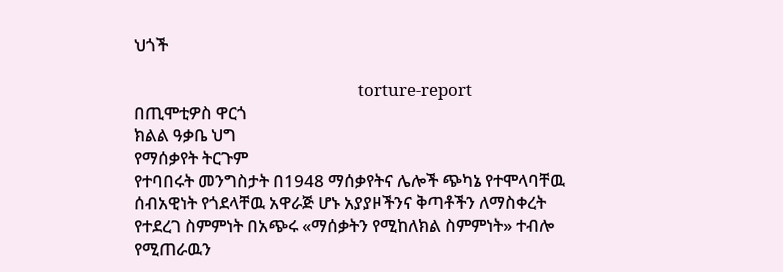ህጎች

                                                        torture-report
በጢሞቲዎስ ዋርጎ
ክልል ዓቃቤ ህግ
የማሰቃየት ትርጉም
የተባበሩት መንግስታት በ1948 ማሰቃየትና ሌሎች ጭካኔ የተሞላባቸዉ ሰብአዊነት የጎደላቸዉ አዋራጅ ሆኑ አያያዞችንና ቅጣቶችን ለማስቀረት የተደረገ ስምምነት በአጭሩ «ማሰቃትን የሚከለክል ስምምነት» ተብሎ የሚጠራዉን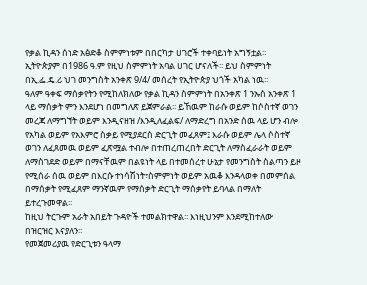የቃል ኪዳን ሰነድ አፅድቆ ስምምነቱም በበርካታ ሀገሮች ተቀባይነት አግኝቷል፡፡ ኢትዮጵያም በ1986 ዓ.ም የዚህ ስምምነት አባል ሀገር ሆናለች፡፡ ይህ ስምምነት በኢ.ፌ.ዴ.ሪ ህገ መንግስት አንቀጽ 9/4/ መሰረት የኢትዮጵያ ህጎች አካል ነዉ፡፡
ዓለም ዓቀፍ ማሰቃየትን የሚከለክለው የቃል ኪዳን ስምምነት በአንቀጽ 1 ንኡስ አንቀጽ 1 ላይ ማሰቃት ምን እንደሆነ በመግለጽ ይጀምራል፡፡ ይኸዉም ከራሱ ወይም ከሶስተኛ ወገን መረጃ ለማግኘት ወይም እንዲናዘዝ /እንዲለፈልፍ/ ለማድረግ በአንድ ሰዉ ላይ ሆን ብሎ የአካል ወይም የአእምሮ ስቃይ የሚያደርስ ድርጊት መፈጸም፤ እራሱ ወይም ሌላ ሶስተኛ ወገን ለፈጸመዉ ወይም ፈጽሟል ተብሎ በተጠረጠረበት ድርጊት ለማስፈራራት ወይም ለማስገደድ ወይም በማናቸዉም በልዩነት ላይ በተመሰረተ ሁኔታ የመንግስት ስልጣን ይዞ የሚሰራ ሰዉ ወይም በእርሱ ተነሳሽነት፣ስምምነት ወይም አዉቆ እንዳላወቀ በመምሰል በማሰቃት የሚፈጸም ማንኛዉም የማሰቃት ድርጊት ማሰቃየት ይባላል በማለት ይተረጉመዋል፡፡
ከዚህ ትርጉም አራት አበይት ጉዳዮች ተመልክተዋል፡፡ እነዚህንም እንደሚከተለው በዝርዝር እናያለን፡፡
የመጀመሪያዉ የድርጊቱን ዓላማ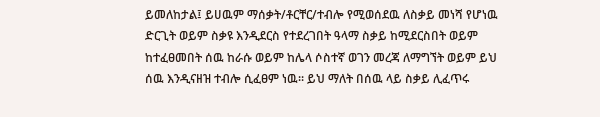ይመለከታል፤ ይሀዉም ማሰቃት/ቶርቸር/ተብሎ የሚወሰደዉ ለስቃይ መነሻ የሆነዉ ድርጊት ወይም ስቃዩ እንዲደርስ የተደረገበት ዓላማ ስቃይ ከሚደርስበት ወይም ከተፈፀመበት ሰዉ ከራሱ ወይም ከሌላ ሶስተኛ ወገን መረጃ ለማግኘት ወይም ይህ ሰዉ እንዲናዘዝ ተብሎ ሲፈፀም ነዉ፡፡ ይህ ማለት በሰዉ ላይ ስቃይ ሊፈጥሩ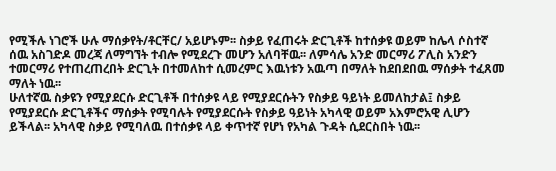የሚችሉ ነገሮች ሁሉ ማሰቃየት/ቶርቸር/ አይሆኑም፡፡ ስቃይ የፈጠሩት ድርጊቶች ከተሰቃዩ ወይም ከሌላ ሶስተኛ ሰዉ አስገድዶ መረጃ ለማግኘት ተብሎ የሚደረጉ መሆን አለባቸዉ፡፡ ለምሳሌ አንድ መርማሪ ፖሊስ አንድን ተመርማሪ የተጠረጠረበት ድርጊት በተመለከተ ሲመረምር እዉነቱን አዉጣ በማለት ከደበደበዉ ማሰቃት ተፈጸመ ማለት ነዉ፡፡
ሁለተኛዉ ስቃዩን የሚያደርሱ ድርጊቶች በተሰቃዩ ላይ የሚያደርሱትን የስቃይ ዓይነት ይመለከታል፤ ስቃይ የሚያደርሱ ድርጊቶችና ማሰቃት የሚባሉት የሚያደርሱት የስቃይ ዓይነት አካላዊ ወይም አእምሮአዊ ሊሆን ይችላል፡፡ አካላዊ ስቃይ የሚባለዉ በተሰቃዩ ላይ ቀጥተኛ የሆነ የአካል ጉዳት ሲደርስበት ነዉ፡፡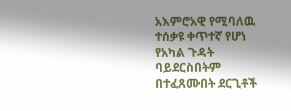አእምሮአዊ የሚባለዉ ተሰቃዩ ቀጥተኛ የሆነ የአካል ጉዳት ባይደርስበትም በተፈጸሙበት ደርጊቶች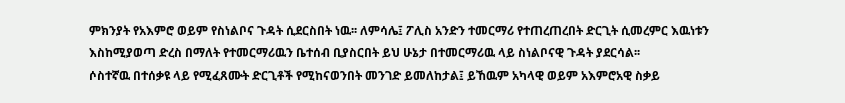ምክንያት የአእምሮ ወይም የስነልቦና ጉዳት ሲደርስበት ነዉ፡፡ ለምሳሌ፤ ፖሊስ አንድን ተመርማሪ የተጠረጠረበት ድርጊት ሲመረምር እዉነቱን እስከሚያወጣ ድረስ በማለት የተመርማሪዉን ቤተሰብ ቢያስርበት ይህ ሁኔታ በተመርማሪዉ ላይ ስነልቦናዊ ጉዳት ያደርሳል፡፡
ሶስተኛዉ በተሰቃዩ ላይ የሚፈጸሙት ድርጊቶች የሚከናወንበት መንገድ ይመለከታል፤ ይኸዉም አካላዊ ወይም አእምሮአዊ ስቃይ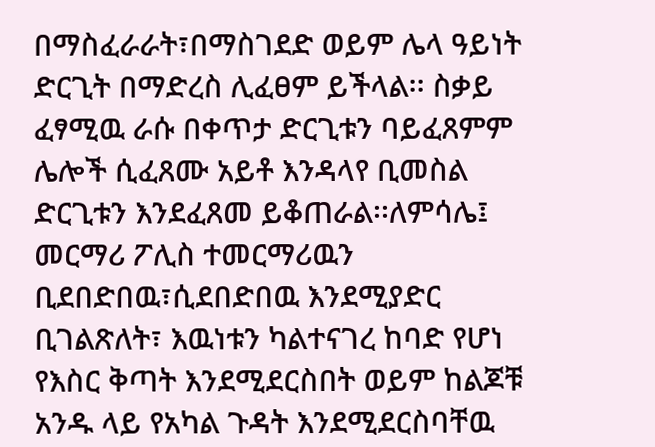በማስፈራራት፣በማስገደድ ወይም ሌላ ዓይነት ድርጊት በማድረስ ሊፈፀም ይችላል፡፡ ስቃይ ፈፃሚዉ ራሱ በቀጥታ ድርጊቱን ባይፈጸምም ሌሎች ሲፈጸሙ አይቶ እንዳላየ ቢመስል ድርጊቱን እንደፈጸመ ይቆጠራል፡፡ለምሳሌ፤ መርማሪ ፖሊስ ተመርማሪዉን ቢደበድበዉ፣ሲደበድበዉ እንደሚያድር ቢገልጽለት፣ እዉነቱን ካልተናገረ ከባድ የሆነ የእስር ቅጣት እንደሚደርስበት ወይም ከልጆቹ አንዱ ላይ የአካል ጉዳት እንደሚደርስባቸዉ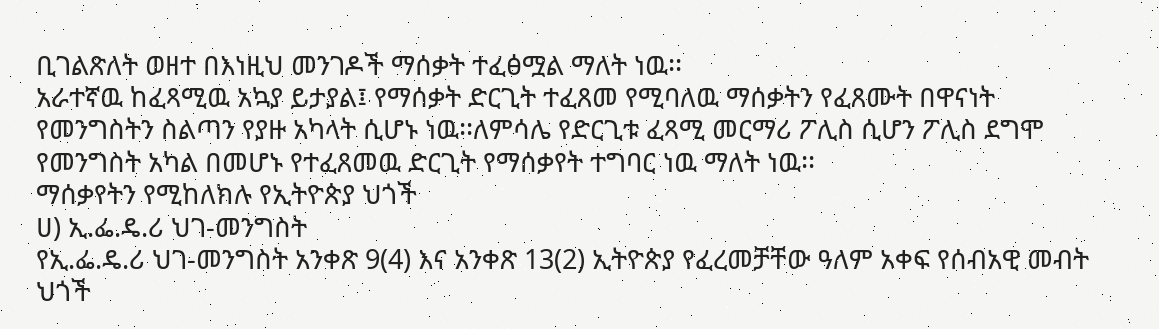ቢገልጽለት ወዘተ በእነዚህ መንገዶች ማሰቃት ተፈፅሟል ማለት ነዉ፡፡
አራተኛዉ ከፈጻሚዉ አኳያ ይታያል፤ የማሰቃት ድርጊት ተፈጸመ የሚባለዉ ማሰቃትን የፈጸሙት በዋናነት የመንግስትን ስልጣን የያዙ አካላት ሲሆኑ ነዉ፡፡ለምሳሌ የድርጊቱ ፈጻሚ መርማሪ ፖሊስ ሲሆን ፖሊስ ደግሞ የመንግስት አካል በመሆኑ የተፈጸመዉ ድርጊት የማሰቃየት ተግባር ነዉ ማለት ነዉ፡፡
ማሰቃየትን የሚከለክሉ የኢትዮጵያ ህጎች
ሀ) ኢ.ፌ.ዴ.ሪ ህገ-መንግስት
የኢ.ፌ.ዴ.ሪ ህገ-መንግስት አንቀጽ 9(4) እና አንቀጽ 13(2) ኢትዮጵያ የፈረመቻቸው ዓለም አቀፍ የሰብአዊ መብት ህጎች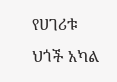የሀገሪቱ ህጎች አካል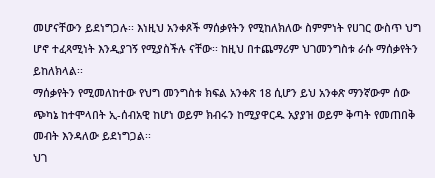መሆናቸውን ይደነግጋሉ፡፡ እነዚህ አንቀጾች ማሰቃየትን የሚከለክለው ስምምነት የሀገር ውስጥ ህግ ሆኖ ተፈጻሚነት እንዲያገኝ የሚያስችሉ ናቸው፡፡ ከዚህ በተጨማሪም ህገመንግስቱ ራሱ ማሰቃየትን ይከለክላል፡፡
ማሰቃየትን የሚመለከተው የህግ መንግስቱ ክፍል አንቀጽ 18 ሲሆን ይህ አንቀጽ ማንኛውም ሰው ጭካኔ ከተሞላበት ኢ-ሰብአዊ ከሆነ ወይም ክብሩን ከሚያዋርዱ አያያዝ ወይም ቅጣት የመጠበቅ መብት እንዳለው ይደነግጋል፡፡
ህገ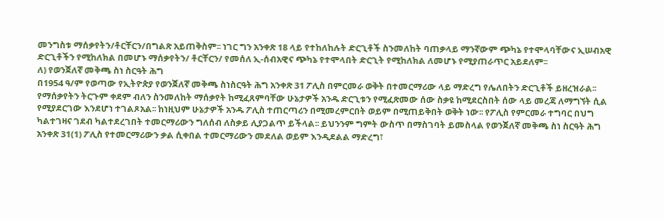መንግስቱ ማሰቃየትን/ቶርቸርን/በግልጽ አይጠቅስም፡፡ ነገር ግን አንቀጽ 18 ላይ የተከለከሉት ድርጊቶች ስንመለከት ባጠቃላይ ማንኛውም ጭካኔ የተሞላባቸውና ኢሠብአዊ ድርጊቶችን የሚከለክል በመሆኑ ማሰቃየትን/ ቶርቸርን/ የመሰለ ኢ-ሰብአዊና ጭካኔ የተሞላበት ድርጊት የሚከለክል ለመሆኑ የሚያጠራጥር አይደለም፡፡
ለ) የወንጀለኛ መቅጫ ስነ ስርዓት ሕግ
በ1954 ዓ/ም የወጣው የኢትዮጵያ የወንጀለኛ መቅጫ ስነስርዓት ሕግ አንቀጽ 31 ፖሊስ በምርመራ ወቅት በተመርማሪው ላይ ማድረግ የሌለበትን ድርጊቶች ይዘረዝራል፡፡ የማሰቃየትን ትርጉም ቀደም ብለን ስንመለከት ማሰቃየት ከሚፈጸምባቸው ሁኔታዎች አንዱ ድርጊቱን የሚፈጽመው ሰው ስቃዩ ከሚደርስበት ሰው ላይ መረጃ ለማግኘት ሲል የሚያደርገው እንደሆነ ተገልጾአል፡፡ ከነዚህም ሁኔታዎች አንዱ ፖሊስ ተጠርጣሪን በሚመረምርበት ወይም በሚጠይቅበት ወቅት ነው፡፡ የፖሊስ የምርመራ ተግባር በህግ ካልተገዛና ገደብ ካልተደረገበት ተመርማሪውን ግለሰብ ለስቃይ ሊያጋልጥ ይችላል፡፡ ይህንንም ግምት ውስጥ በማስገባት ይመስላል የወንጀለኛ መቅጫ ስነ ስርዓት ሕግ አንቀጽ 31(1) ፖሊስ የተመርማሪውን ቃል ሲቀበል ተመርማሪውን መደለል ወይም እንዲደልል ማድረግ፣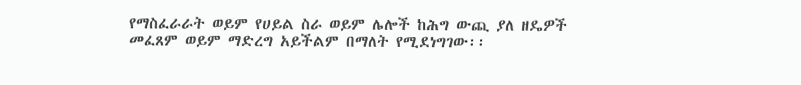የማስፈራራት ወይም የሀይል ስራ ወይም ሌሎች ከሕግ ውጪ ያለ ዘዴዎች መፈጸም ወይም ማድረግ አይችልም በማለት የሚደነግገው፡፡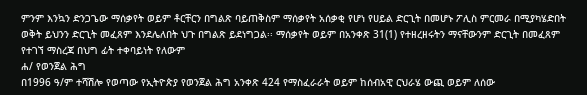ምንም እንኳን ድንጋጌው ማሰቃየት ወይም ቶርቸርን በግልጽ ባይጠቅስም ማሰቃየት አሰቃቂ የሆነ የሀይል ድርጊት በመሆኑ ፖሊስ ምርመራ በሚያካሄድበት ወቅት ይህንን ድርጊት መፈጸም እንደሌለበት ህጉ በግልጽ ይደነግጋል፡፡ ማሰቃየት ወይም በአንቀጽ 31(1) የተዘረዘሩትን ማናቸውንም ድርጊት በመፈጸም የተገኘ ማስረጃ በህግ ፊት ተቀባይነት የለውም
ሐ/ የወንጀል ሕግ
በ1996 ዓ/ም ተሻሽሎ የወጣው የኢትዮጵያ የወንጀል ሕግ አንቀጽ 424 የማስፈራራት ወይም ከሰብአዊ ርህራሄ ውጪ ወይም ለሰው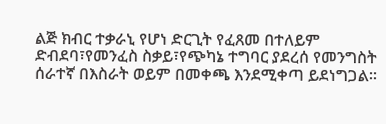ልጅ ክብር ተቃራኒ የሆነ ድርጊት የፈጸመ በተለይም ድብደባ፣የመንፈስ ስቃይ፣የጭካኔ ተግባር ያደረሰ የመንግስት ሰራተኛ በእስራት ወይም በመቀጫ እንደሚቀጣ ይደነግጋል፡፡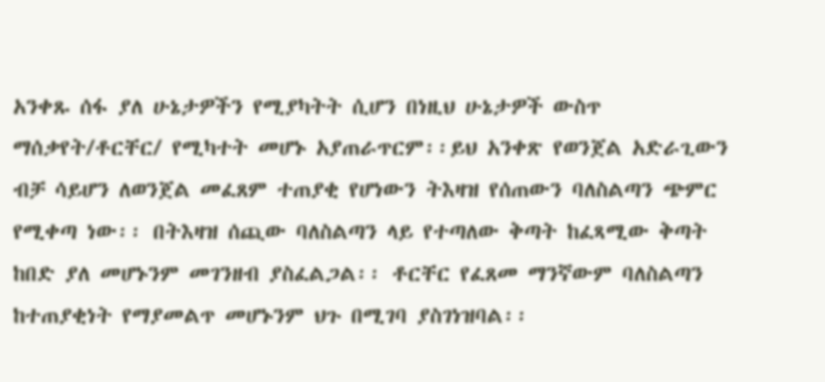አንቀጹ ሰፋ ያለ ሁኔታዎችን የሚያካትት ሲሆን በነዚህ ሁኔታዎች ውስጥ ማሰቃየት/ቶርቸር/ የሚካተት መሆኑ አያጠራጥርም፡፡ይህ አንቀጽ የወንጀል አድራጊውን ብቻ ሳይሆን ለወንጀል መፈጸም ተጠያቂ የሆነውን ትእዛዝ የሰጠውን ባለስልጣን ጭምር የሚቀጣ ነው፡፡ በትእዛዝ ሰጪው ባለስልጣን ላይ የተጣለው ቅጣት ከፈጻሚው ቅጣት ከበድ ያለ መሆኑንም መገንዘብ ያስፈልጋል፡፡ ቶርቸር የፈጸመ ማንኛውም ባለስልጣን ከተጠያቂነት የማያመልጥ መሆኑንም ህጉ በሚገባ ያስገነዝባል፡፡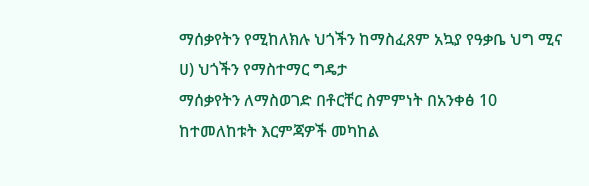ማሰቃየትን የሚከለክሉ ህጎችን ከማስፈጸም አኳያ የዓቃቤ ህግ ሚና
ሀ) ህጎችን የማስተማር ግዴታ
ማሰቃየትን ለማስወገድ በቶርቸር ስምምነት በአንቀፅ 10 ከተመለከቱት እርምጃዎች መካከል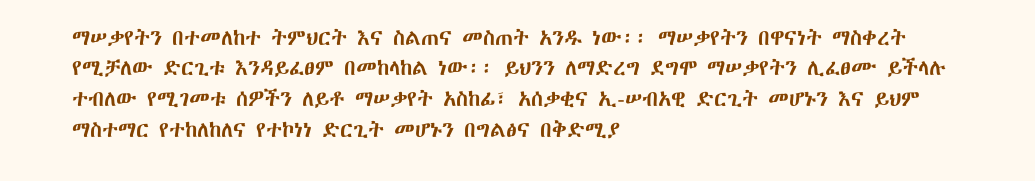ማሠቃየትን በተመለከተ ትምህርት እና ስልጠና መስጠት አንዱ ነው፡፡ ማሠቃየትን በዋናነት ማስቀረት የሚቻለው ድርጊቱ እንዳይፈፀም በመከላከል ነው፡፡ ይህንን ለማድረግ ደግሞ ማሠቃየትን ሊፈፀሙ ይችላሉ ተብለው የሚገመቱ ሰዎችን ለይቶ ማሠቃየት አስከፊ፣ አሰቃቂና ኢ-ሠብአዊ ድርጊት መሆኑን እና ይህም ማስተማር የተከለከለና የተኮነነ ድርጊት መሆኑን በግልፅና በቅድሚያ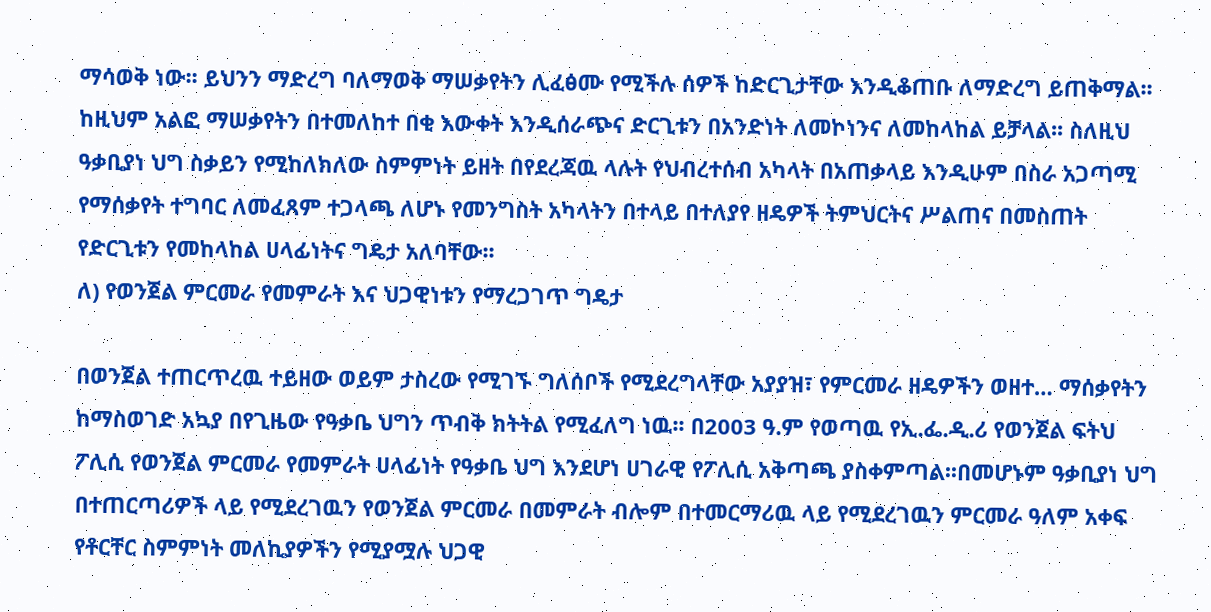ማሳወቅ ነው፡፡ ይህንን ማድረግ ባለማወቅ ማሠቃየትን ሊፈፅሙ የሚችሉ ሰዎች ከድርጊታቸው እንዲቆጠቡ ለማድረግ ይጠቅማል፡፡ ከዚህም አልፎ ማሠቃየትን በተመለከተ በቂ እውቀት እንዲሰራጭና ድርጊቱን በአንድነት ለመኮነንና ለመከላከል ይቻላል፡፡ ስለዚህ ዓቃቢያነ ህግ ስቃይን የሚከለክለው ስምምነት ይዘት በየደረጃዉ ላሉት የህብረተሰብ አካላት በአጠቃላይ እንዲሁም በስራ አጋጣሚ የማሰቃየት ተግባር ለመፈጸም ተጋላጫ ለሆኑ የመንግስት አካላትን በተላይ በተለያየ ዘዴዎች ትምህርትና ሥልጠና በመስጠት የድርጊቱን የመከላከል ሀላፊነትና ግዴታ አለባቸው፡፡
ለ) የወንጀል ምርመራ የመምራት እና ህጋዊነቱን የማረጋገጥ ግዴታ

በወንጀል ተጠርጥረዉ ተይዘው ወይም ታስረው የሚገኙ ግለሰቦች የሚደረግላቸው አያያዝ፣ የምርመራ ዘዴዎችን ወዘተ… ማሰቃየትን ከማስወገድ አኳያ በየጊዜው የዓቃቤ ህግን ጥብቅ ክትትል የሚፈለግ ነዉ፡፡ በ2003 ዓ.ም የወጣዉ የኢ.ፌ.ዲ.ሪ የወንጀል ፍትህ ፖሊሲ የወንጀል ምርመራ የመምራት ሀላፊነት የዓቃቤ ህግ እንደሆነ ሀገራዊ የፖሊሲ አቅጣጫ ያስቀምጣል፡፡በመሆኑም ዓቃቢያነ ህግ በተጠርጣሪዎች ላይ የሚደረገዉን የወንጀል ምርመራ በመምራት ብሎም በተመርማሪዉ ላይ የሚደረገዉን ምርመራ ዓለም አቀፍ የቶርቸር ስምምነት መለኪያዎችን የሚያሟሉ ህጋዊ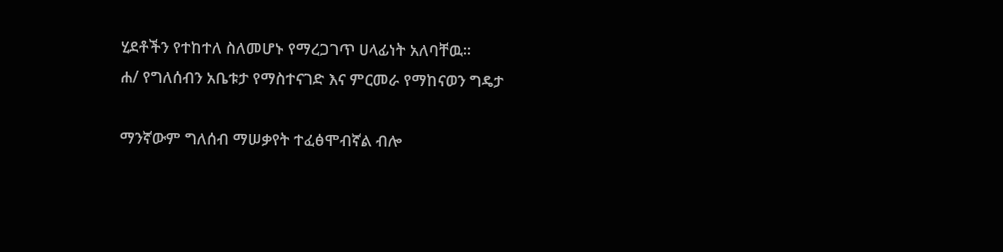ሂደቶችን የተከተለ ስለመሆኑ የማረጋገጥ ሀላፊነት አለባቸዉ፡፡
ሐ/ የግለሰብን አቤቱታ የማስተናገድ እና ምርመራ የማከናወን ግዴታ

ማንኛውም ግለሰብ ማሠቃየት ተፈፅሞብኛል ብሎ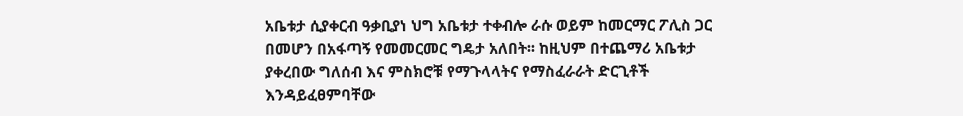አቤቱታ ሲያቀርብ ዓቃቢያነ ህግ አቤቱታ ተቀብሎ ራሱ ወይም ከመርማር ፖሊስ ጋር በመሆን በአፋጣኝ የመመርመር ግዴታ አለበት፡፡ ከዚህም በተጨማሪ አቤቱታ ያቀረበው ግለሰብ እና ምስክሮቹ የማጉላላትና የማስፈራራት ድርጊቶች እንዳይፈፀምባቸው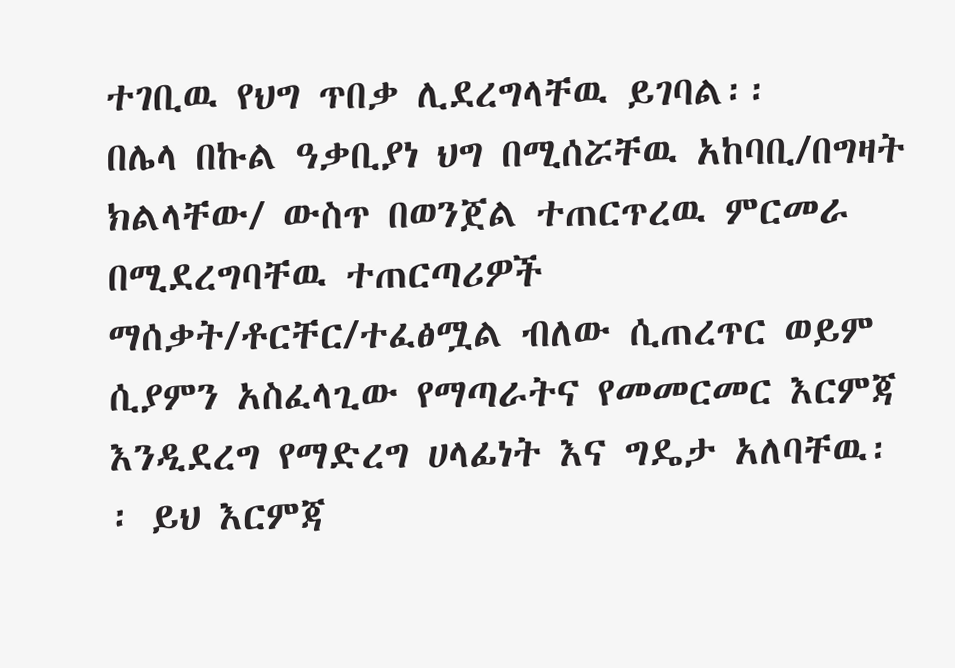ተገቢዉ የህግ ጥበቃ ሊደረግላቸዉ ይገባል፡፡
በሌላ በኩል ዓቃቢያነ ህግ በሚሰሯቸዉ አከባቢ/በግዛት ክልላቸው/ ውስጥ በወንጀል ተጠርጥረዉ ምርመራ በሚደረግባቸዉ ተጠርጣሪዎች ማሰቃት/ቶርቸር/ተፈፅሟል ብለው ሲጠረጥር ወይም ሲያምን አስፈላጊው የማጣራትና የመመርመር እርምጃ እንዲደረግ የማድረግ ሀላፊነት እና ግዴታ አለባቸዉ፡፡ ይህ እርምጃ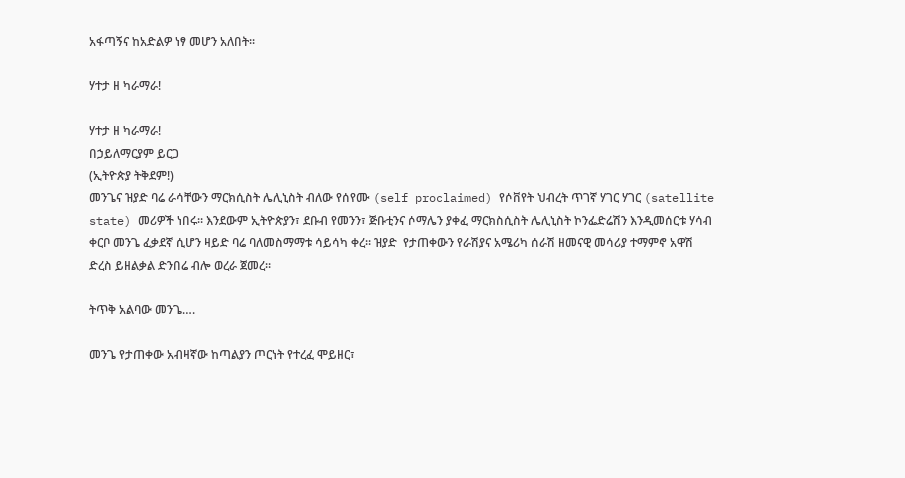አፋጣኝና ከአድልዎ ነፃ መሆን አለበት፡፡

ሃተታ ዘ ካራማራ!

ሃተታ ዘ ካራማራ!
በኃይለማርያም ይርጋ
(ኢትዮጵያ ትቅደም!)
መንጌና ዝያድ ባሬ ራሳቸውን ማርክሲስት ሌሊኒስት ብለው የሰየሙ (self proclaimed) የሶቨየት ህብረት ጥገኛ ሃገር ሃገር (satellite state) መሪዎች ነበሩ። እንደውም ኢትዮጵያን፣ ደቡብ የመንን፣ ጅቡቲንና ሶማሌን ያቀፈ ማርክስሲስት ሌሊኒስት ኮንፌድሬሽን እንዲመሰርቱ ሃሳብ  ቀርቦ መንጌ ፈቃደኛ ሲሆን ዛይድ ባሬ ባለመስማማቱ ሳይሳካ ቀረ። ዝያድ  የታጠቀውን የራሽያና አሜሪካ ሰራሽ ዘመናዊ መሳሪያ ተማምኖ አዋሽ ድረስ ይዘልቃል ድንበሬ ብሎ ወረራ ጀመረ።

ትጥቅ አልባው መንጌ….

መንጌ የታጠቀው አብዛኛው ከጣልያን ጦርነት የተረፈ ሞይዘር፣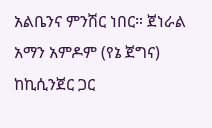አልቤንና ምንሽር ነበር። ጀነራል አማን አምዶም (የኔ ጀግና) ከኪሲንጀር ጋር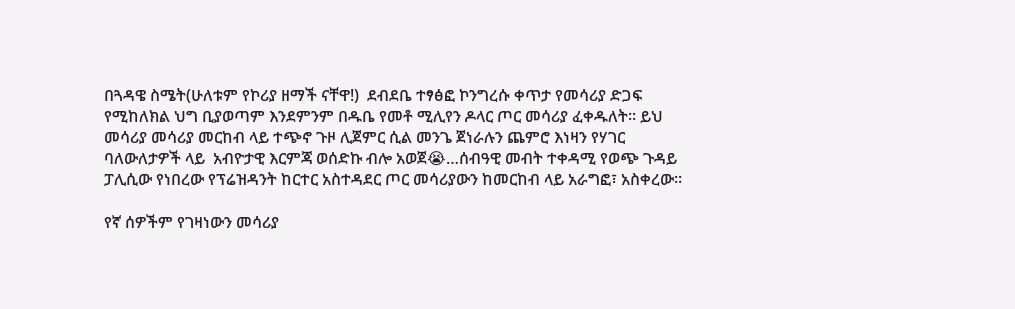በጓዳዌ ስሜት(ሁለቱም የኮሪያ ዘማች ናቸዋ!)  ደብደቤ ተፃፅፎ ኮንግረሱ ቀጥታ የመሳሪያ ድጋፍ የሚከለክል ህግ ቢያወጣም እንደምንም በዱቤ የመቶ ሚሊየን ዶላር ጦር መሳሪያ ፈቀዱለት። ይህ መሳሪያ መሳሪያ መርከብ ላይ ተጭኖ ጉዞ ሊጀምር ሲል መንጌ ጀነራሉን ጨምሮ እነዛን የሃገር ባለውለታዎች ላይ  አብዮታዊ እርምጃ ወሰድኩ ብሎ አወጀ😭…ሰብዓዊ መብት ተቀዳሚ የወጭ ጉዳይ ፓሊሲው የነበረው የፕሬዝዳንት ከርተር አስተዳደር ጦር መሳሪያውን ከመርከብ ላይ አራግፎ፣ አስቀረው።

የኛ ሰዎችም የገዛነውን መሳሪያ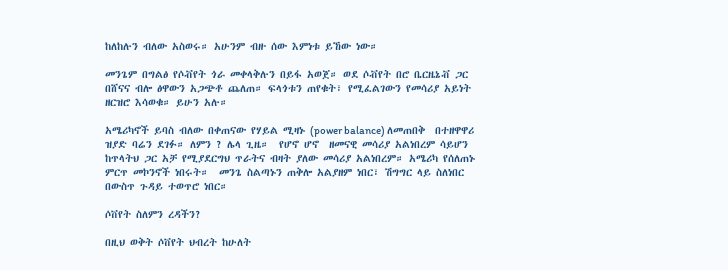ከለከሉን ብለው አስወሩ። አሁንም ብዙ ሰው እምነቱ ይኸው ነው።

መንጌም በግልፅ የሶቭየት ጎራ መቀላቅሉን በይፋ አወጀ። ወደ ሶቭየት በሮ ቤርዜኔቭ ጋር በሸናና ብሎ ፅዋውን አጋጭቶ ጨለጠ። ፍላጎቱን ጠየቁት፣ የሚፈልገውን የመሳሪያ አይነት ዘርዝሮ እሳወቁ። ይሁን አሉ።

አሜሪካኖች ይባስ ብለው በቀጠናው የሃይል ሚዛኑ (power balance) ለመጠበቅ  በተዘዋዋሪ ዝያድ ባሬን ደገፉ። ለምን ? ሌላ ጊዜ።  የሆኖ ሆኖ  ዘመናዊ መሳሪያ አልነበረም ሳይሆን ከጥላትህ ጋር አቻ የሚያደርግህ ጥራትና ብዛት ያለው መሳሪያ አልነበረም። አሜሪካ የሰለጠኑ ምርጥ መኮንኖች ነበሩት።  መንጌ ስልጣኑን ጠቅሎ አልያዘም ነበር፣ ሽግግር ላይ ስለነበር በውስጥ ጉዳይ ተወጥሮ ነበር።

ሶቨየት ስለምን ረዳችን?

በዚህ ወቅት ሶቨየት ህብረት ከሁለት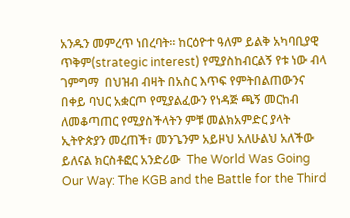አንዱን መምረጥ ነበረባት። ከርዕዮተ ዓለም ይልቅ አካባቢያዊ ጥቅም(strategic interest) የሚያስከብርልኝ የቱ ነው ብላ ገምግማ  በህዝብ ብዛት በአስር እጥፍ የምትበልጠውንና በቀይ ባህር አቋርጦ የሚያልፈውን የነዳጅ ጫኝ መርከብ ለመቆጣጠር የሚያስችላትን ምቹ መልክአምድር ያላት ኢትዮጵያን መረጠች፣ መንጌንም አይዞህ አለሁልህ አለችው ይለናል ክርስቶፎር አንድሪው  The World Was Going Our Way: The KGB and the Battle for the Third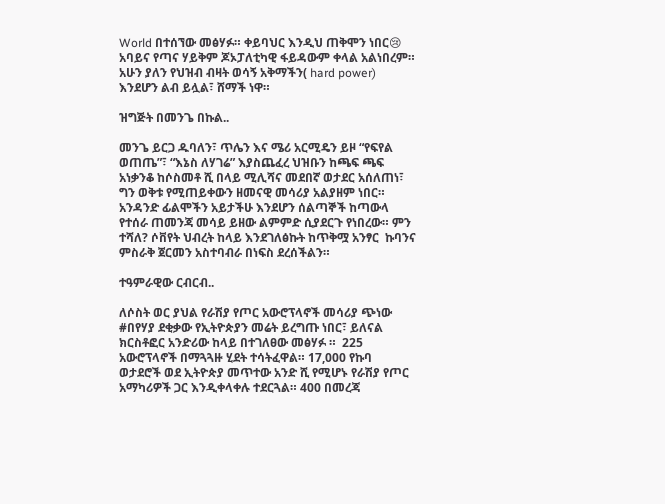World በተሰኘው መፅሃፉ። ቀይባህር እንዲህ ጠቅሞን ነበር😢 አባይና የጣና ሃይቅም ጆኦፓለቲካዊ ፋይዳውም ቀላል አልነበረም።  አሁን ያለን የህዝብ ብዛት ወሳኝ አቅማችን( hard power) እንደሆን ልብ ይሏል፣ ሸማች ነዋ።

ዝግጅት በመንጌ በኩል..

መንጌ ይርጋ ዱባለን፣ ጥሌን እና ሜሪ አርሚዴን ይዞ “የፍየል ወጠጤ”፣ “እኔስ ለሃገሬ” እያስጨፈረ ህዝቡን ከጫፍ ጫፍ አነቃንቆ ከሶስመቶ ሺ በላይ ሚሊሻና መደበኛ ወታደር አሰለጠነ፣ ግን ወቅቱ የሚጠይቀውን ዘመናዊ መሳሪያ አልያዘም ነበር። አንዳንድ ፊልሞችን አይታችሁ እንደሆን ሰልጣኞች ከጣውላ የተሰራ ጠመንጃ መሳይ ይዘው ልምምድ ሲያደርጉ የነበረው። ምን ተሻለ? ሶቨየት ህብረት ከላይ እንደገለፅኩት ከጥቅሟ አንፃር  ኩባንና ምስራቅ ጀርመን አስተባብራ በነፍስ ደረሰችልን።

ተዓምራዊው ርብርብ..

ለሶስት ወር ያህል የራሽያ የጦር አውሮፕላኖች መሳሪያ ጭነው #በየሃያ ደቂቃው የኢትዮጵያን መሬት ይረግጡ ነበር፣ ይለናል ክርስቶፎር አንድሪው ከላይ በተገለፀው መፅሃፉ ።  225 አውሮፕላኖች በማጓጓዙ ሂደት ተሳትፈዋል። 17,000 የኩባ ወታደሮች ወደ ኢትዮጵያ መጥተው አንድ ሺ የሚሆኑ የራሽያ የጦር አማካሪዎች ጋር እንዲቀላቀሉ ተደርጓል። 400 በመረጃ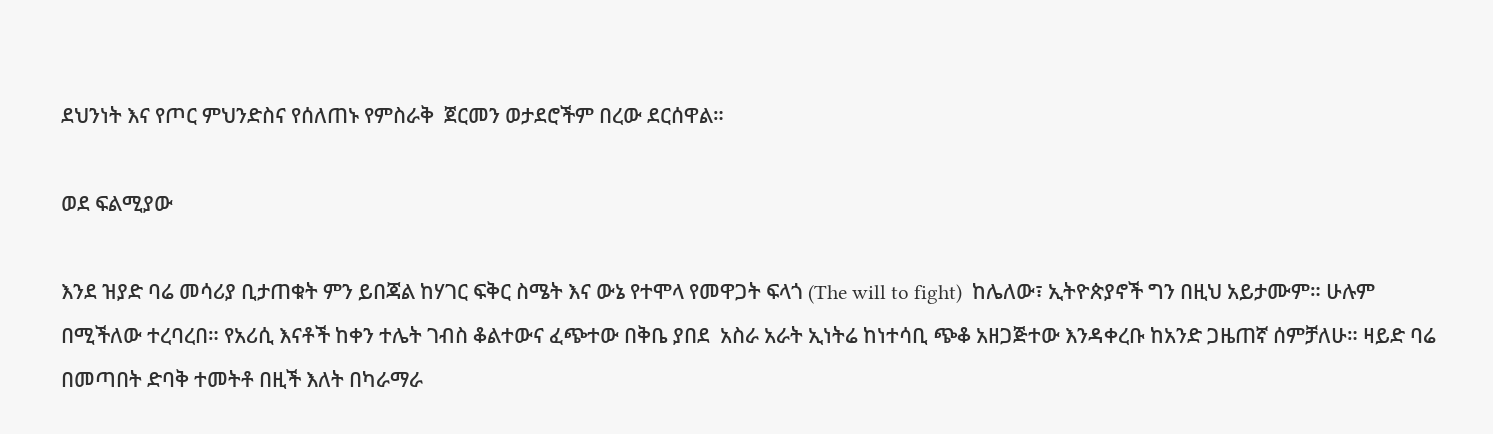ደህንነት እና የጦር ምህንድስና የሰለጠኑ የምስራቅ  ጀርመን ወታደሮችም በረው ደርሰዋል።

ወደ ፍልሚያው

እንደ ዝያድ ባሬ መሳሪያ ቢታጠቁት ምን ይበጃል ከሃገር ፍቅር ስሜት እና ውኔ የተሞላ የመዋጋት ፍላጎ (The will to fight)  ከሌለው፣ ኢትዮጵያኖች ግን በዚህ አይታሙም። ሁሉም በሚችለው ተረባረበ። የአሪሲ እናቶች ከቀን ተሌት ገብስ ቆልተውና ፈጭተው በቅቤ ያበደ  አስራ አራት ኢነትሬ ከነተሳቢ ጭቆ አዘጋጅተው እንዳቀረቡ ከአንድ ጋዜጠኛ ሰምቻለሁ። ዛይድ ባሬ በመጣበት ድባቅ ተመትቶ በዚች እለት በካራማራ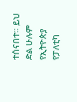ተሰናበተ። ይህ ድል ሁሉም የኢትዮጵያ የፓለቲካ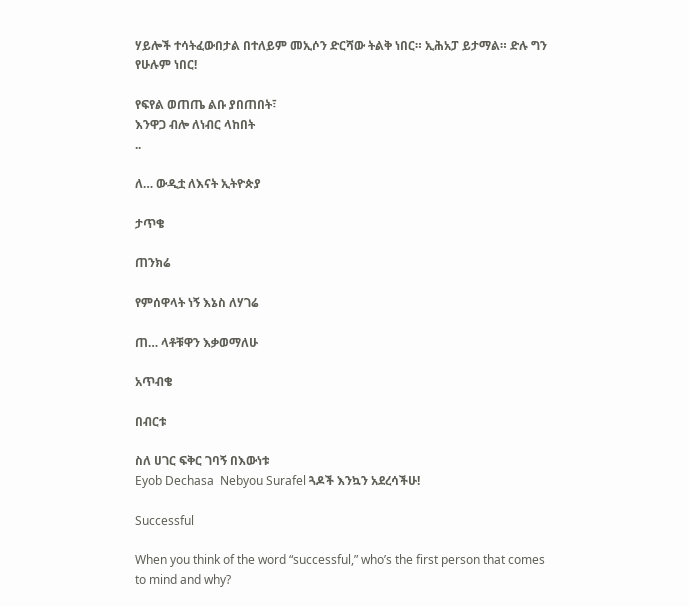ሃይሎች ተሳትፈውበታል በተለይም መኢሶን ድርሻው ትልቅ ነበር። ኢሕአፓ ይታማል። ድሉ ግን የሁሉም ነበር!

የፍየል ወጠጤ ልቡ ያበጠበት፣
እንዋጋ ብሎ ለነብር ላከበት
..

ለ… ውዲቷ ለእናት ኢትዮጵያ

ታጥቄ

ጠንክሬ

የምሰዋላት ነኝ እኔስ ለሃገሬ

ጠ… ላቶቹዋን እቃወማለሁ

አጥብቄ

በብርቱ

ስለ ሀገር ፍቅር ገባኝ በእውነቱ
Eyob Dechasa  Nebyou Surafel ጓዶች እንኳን አደረሳችሁ!

Successful

When you think of the word “successful,” who’s the first person that comes to mind and why?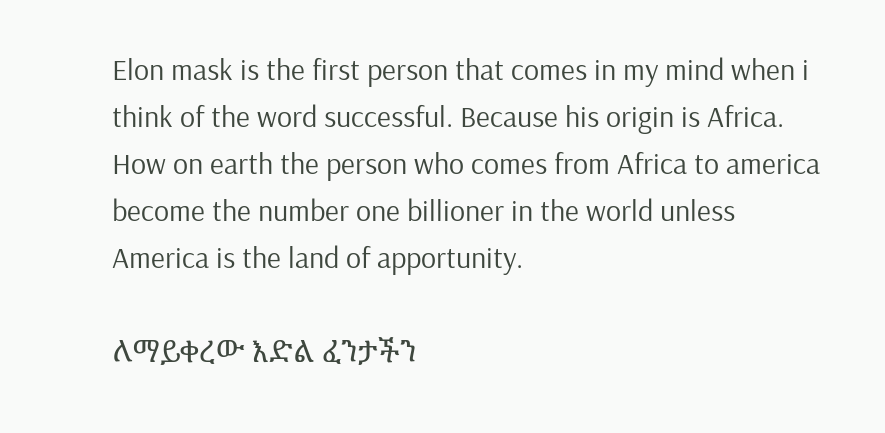Elon mask is the first person that comes in my mind when i think of the word successful. Because his origin is Africa. How on earth the person who comes from Africa to america become the number one billioner in the world unless America is the land of apportunity.

ለማይቀረው እድል ፈንታችን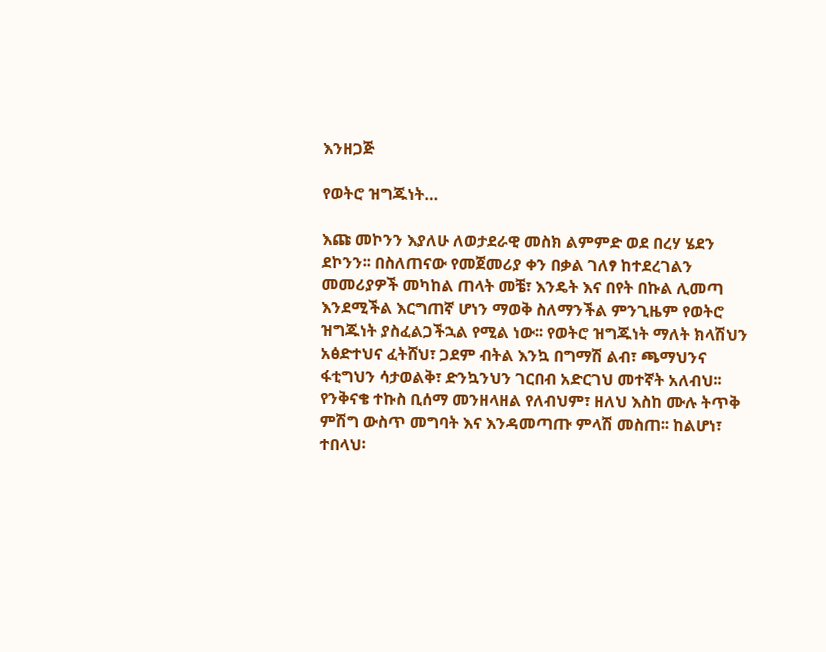እንዘጋጅ

የወትሮ ዝግጁነት…

እጩ መኮንን እያለሁ ለወታደራዊ መስክ ልምምድ ወደ በረሃ ሄደን ደኮንን፡፡ በስለጠናው የመጀመሪያ ቀን በቃል ገለፃ ከተደረገልን መመሪያዎች መካከል ጠላት መቼ፣ እንዴት እና በየት በኩል ሊመጣ እንደሚችል እርግጠኛ ሆነን ማወቅ ስለማንችል ምንጊዜም የወትሮ ዝግጁነት ያስፈልጋችኋል የሚል ነው፡፡ የወትሮ ዝግጁነት ማለት ክላሽህን አፅድተህና ፈትሸህ፣ ጋደም ብትል እንኳ በግማሽ ልብ፣ ጫማህንና ፋቲግህን ሳታወልቅ፣ ድንኳንህን ገርበብ አድርገህ መተኛት አለብህ፡፡ የንቅናቄ ተኩስ ቢሰማ መንዘላዘል የለብህም፣ ዘለህ እስከ ሙሉ ትጥቅ ምሽግ ውስጥ መግባት እና እንዳመጣጡ ምላሽ መስጠ፡፡ ከልሆነ፣ ተበላህ፡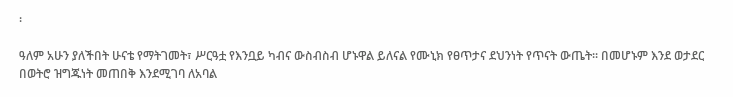፡

ዓለም አሁን ያለችበት ሁናቴ የማትገመት፣ ሥርዓቷ የእንቧይ ካብና ውስብስብ ሆኑዋል ይለናል የሙኒክ የፀጥታና ደህንነት የጥናት ውጤት፡፡ በመሆኑም እንደ ወታደር በወትሮ ዝግጁነት መጠበቅ እንደሚገባ ለአባል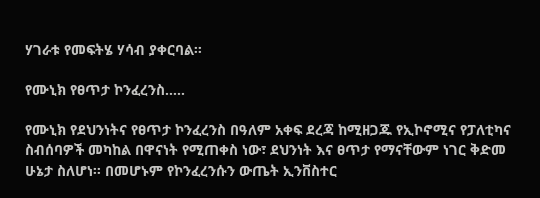ሃገራቱ የመፍትሄ ሃሳብ ያቀርባል፡፡

የሙኒክ የፀጥታ ኮንፈረንስ…..

የሙኒክ የደህንነትና የፀጥታ ኮንፈረንስ በዓለም አቀፍ ደረጃ ከሚዘጋጁ የኢኮኖሚና የፓለቲካና ስብሰባዎች መካከል በዋናነት የሚጠቀስ ነው፣ ደህንነት እና ፀጥታ የማናቸውም ነገር ቅድመ ሁኔታ ስለሆነ፡፡ በመሆኑም የኮንፈረንሱን ውጤት ኢንቨስተር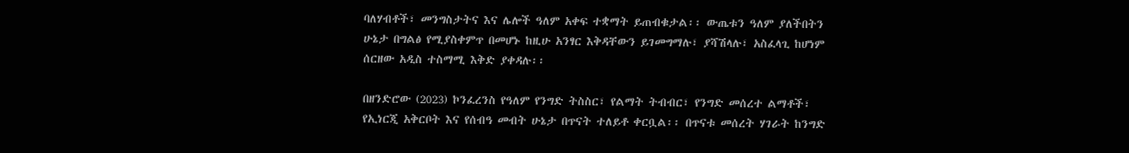ባለሃብቶች፣ መንግስታትና እና ሌሎች ዓለም አቀፍ ተቋማት ይጠብቁታል፡፡ ውጤቱን ዓለም ያለችበትን ሁኔታ በግልፅ የሚያስቀምጥ በመሆኑ ከዚሁ አንፃር እቅዳቸውን ይገመግማሉ፣ ያሻሽላሉ፣ አስፈላጊ ከሆነም ሰርዘው አዲስ ተስማሚ እቅድ ያቀዳሉ፡፡

በዘንድሮው (2023) ኮንፈረንስ የዓለም የንግድ ትስስር፣ የልማት ትብብር፣ የንግድ መሰረተ ልማቶች፣ የኢነርጂ አቅርቦት እና የሰብዓ መብት ሁኔታ በጥናት ተለይቶ ቀርቧል፡፡ በጥናቱ መሰረት ሃገራት ከንግድ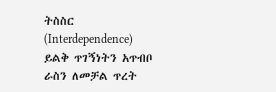ትስስር (Interdependence) ይልቅ ጥገኝነትን አጥብቦ ራስን ለመቻል ጥረት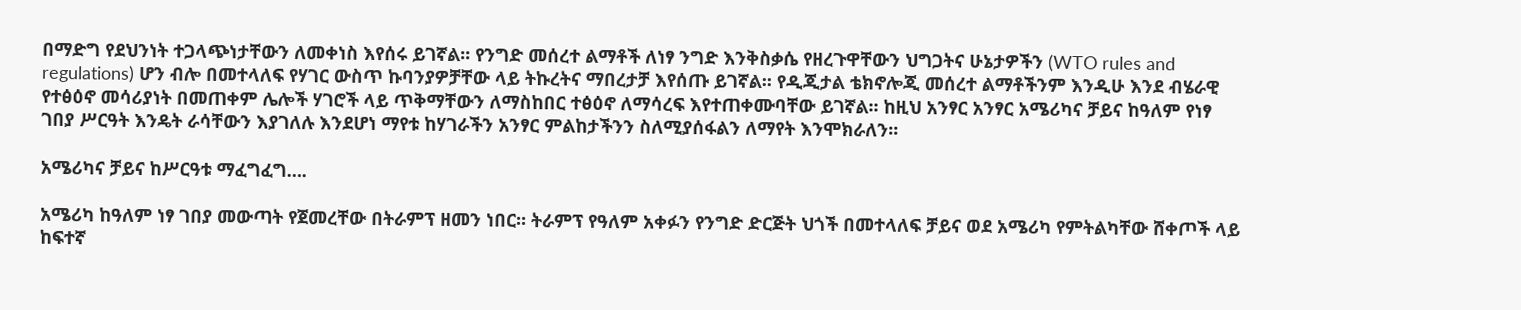በማድግ የደህንነት ተጋላጭነታቸውን ለመቀነስ እየሰሩ ይገኛል፡፡ የንግድ መሰረተ ልማቶች ለነፃ ንግድ እንቅስቃሴ የዘረጉዋቸውን ህግጋትና ሁኔታዎችን (WTO rules and regulations) ሆን ብሎ በመተላለፍ የሃገር ውስጥ ኩባንያዎቻቸው ላይ ትኩረትና ማበረታቻ እየሰጡ ይገኛል፡፡ የዲጂታል ቴክኖሎጂ መሰረተ ልማቶችንም እንዲሁ እንደ ብሄራዊ የተፅዕኖ መሳሪያነት በመጠቀም ሌሎች ሃገሮች ላይ ጥቅማቸውን ለማስከበር ተፅዕኖ ለማሳረፍ እየተጠቀሙባቸው ይገኛል፡፡ ከዚህ አንፃር አንፃር አሜሪካና ቻይና ከዓለም የነፃ ገበያ ሥርዓት እንዴት ራሳቸውን እያገለሉ እንደሆነ ማየቱ ከሃገራችን አንፃር ምልከታችንን ስለሚያሰፋልን ለማየት እንሞክራለን፡፡

አሜሪካና ቻይና ከሥርዓቱ ማፈግፈግ….

አሜሪካ ከዓለም ነፃ ገበያ መውጣት የጀመረቸው በትራምፕ ዘመን ነበር፡፡ ትራምፕ የዓለም አቀፉን የንግድ ድርጅት ህጎች በመተላለፍ ቻይና ወደ አሜሪካ የምትልካቸው ሸቀጦች ላይ ከፍተኛ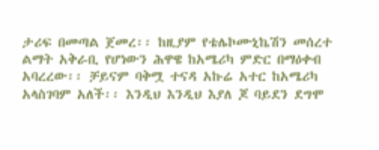ታሪፍ በመጣል ጀመረ፡፡ ከዚያም የቴሌኮሙኒኬሽን መሰረተ ልማት አቅራቢ የሆነውን ሕዋዌ ከአሜሪካ ምድር በማዕቀብ አባረረው፡፡ ቻይናም ባቅሟ ተናዳ አኩሬ አተር ከአሜሪካ አላስገባም አለች፡፡ እንዲህ እንዲህ እያለ ጆ ባይደን ደግሞ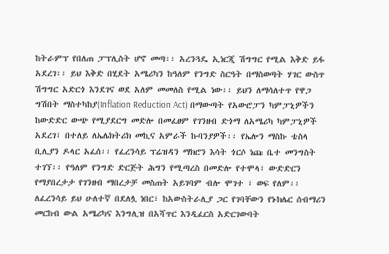ከትራምፕ የበለጠ ፓፕሊስት ሆኖ መጣ፡፡ አረንጓዴ ኢነርጂ ሽግግር የሚል እቅድ ይፋ አደረገ፡፡ ይህ እቅድ በሂደት አሜሪካን ከዓለም የንግድ ስርዓት በማስወጣት ሃገር ውስጥ ሽግግር አድርጎ እንደገና ወደ አለም መመለስ የሚል ነው፡፡ ይህን ለማሳለተጥ የዋጋ ግሽበት ማስተካከያ(Inflation Reduction Act) በማውጣት የአውሮፓን ካምፓኒዎችን ከውድድር ውጭ የሚያደርግ መድሎ በመፈፀም የገንዘብ ድጎማ ለአሜሪካ ካምፓኒዎች አደረገ፣ በተለይ ለኤሌክትሪክ መኪና አምራች ኩባንያዎች፡፡ የኤሎን ማስኩ ቴስላ ቢሊያን ዶላር አፈሰ፡፡ የፈረንሳይ ፕሬዝዳን ማክሮን እሳት ጎርሶ ነጩ ቤተ መንግስት ተገኘ፡፡ የዓለም የንግድ ድርጅት ሕግን የሚጣረስ በመድሎ የተሞላ፣ ውድድርን የማያበረታታ የገንዘብ ማበረታቻ መስጠት አይገባም ብሎ ሞገተ ፣ ወፍ የለም፡፡ ለፈረንሳይ ይህ ሁለተኛ በደለሏ ነበር፣ ከአውስትራሊያ ጋር የገባቸውን የኑክሌር ሰብማሪን መርከብ ውል አሜሪካና እንግሊዝ በአሻጥር እንዲፈርስ አድርገውባት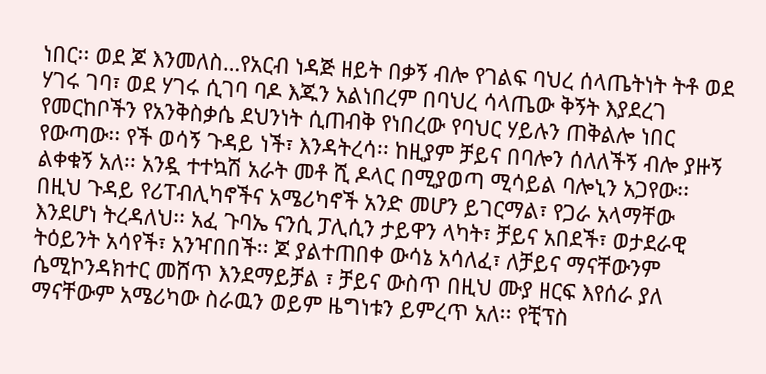ነበር፡፡ ወደ ጆ እንመለስ…የአርብ ነዳጅ ዘይት በቃኝ ብሎ የገልፍ ባህረ ሰላጤትነት ትቶ ወደ ሃገሩ ገባ፣ ወደ ሃገሩ ሲገባ ባዶ እጁን አልነበረም በባህረ ሳላጤው ቅኝት እያደረገ የመርከቦችን የአንቅስቃሴ ደህንነት ሲጠብቅ የነበረው የባህር ሃይሉን ጠቅልሎ ነበር የውጣው፡፡ የች ወሳኝ ጉዳይ ነች፣ እንዳትረሳ፡፡ ከዚያም ቻይና በባሎን ሰለለችኝ ብሎ ያዙኝ ልቀቁኝ አለ፡፡ አንዷ ተተኳሽ አራት መቶ ሺ ዶላር በሚያወጣ ሚሳይል ባሎኒን አጋየው፡፡ በዚህ ጉዳይ የሪፐብሊካኖችና አሜሪካኖች አንድ መሆን ይገርማል፣ የጋራ አላማቸው እንደሆነ ትረዳለህ፡፡ አፈ ጉባኤ ናንሲ ፓሊሲን ታይዋን ላካት፣ ቻይና አበደች፣ ወታደራዊ ትዕይንት አሳየች፣ አንዣበበች፡፡ ጆ ያልተጠበቀ ውሳኔ አሳለፈ፣ ለቻይና ማናቸውንም ሴሚኮንዳክተር መሸጥ እንደማይቻል ፣ ቻይና ውስጥ በዚህ ሙያ ዘርፍ እየሰራ ያለ ማናቸውም አሜሪካው ስራዉን ወይም ዜግነቱን ይምረጥ አለ፡፡ የቺፕስ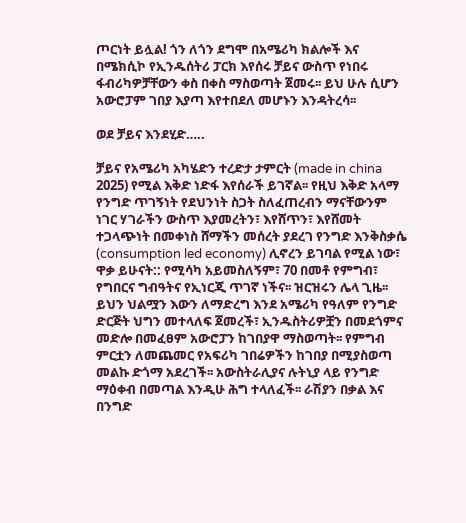ጦርነት ይሏል! ጎን ለጎን ደግሞ በአሜሪካ ክልሎች እና በሜክሲኮ የኢንዱሰትሪ ፓርክ እየሰሩ ቻይና ውስጥ የነበሩ ፋብሪካዎቻቸውን ቀስ በቀስ ማስወጣት ጀመሩ፡፡ ይህ ሁሉ ሲሆን አውሮፓም ገበያ እያጣ እየተበደለ መሆኑን እንዳትረሳ፡፡

ወደ ቻይና እንደሂድ…..

ቻይና የአሜሪካ አካሄድን ተረድታ ታምርት (made in china 2025) የሚል እቅድ ነድፋ እየሰራች ይገኛል፡፡ የዚህ እቅድ አላማ የንግድ ጥገኝነት የደህንነት ስጋት ስለፈጠረብን ማናቸውንም ነገር ሃገራችን ውስጥ እያመረትን፣ እየሸጥን፣ እየሸመት ተጋላጭነት በመቀነስ ሸማችን መሰረት ያደረገ የንግድ እንቅስቃሴ (consumption led economy) ሊኖረን ይገባል የሚል ነው፣ ዋቃ ይሁናት:: የሚሳካ አይመስለኝም፣ 70 በመቶ የምግብ፣ የግበርና ግብዓትና የኢነርጂ ጥገኛ ነችና፡፡ ዝርዝሩን ሌላ ጊዜ፡፡ ይህን ህልሟን እውን ለማድረግ እንደ አሜሪካ የዓለም የንግድ ድርጅት ህግን መተላለፍ ጀመረች፣ ኢንዱስትሪዎቿን በመደጎምና መድሎ በመፈፀም አውሮፓን ከገበያዋ ማስወጣት፡፡ የምግብ ምርቷን ለመጨመር የአፍሪካ ገበሬዎችን ከገበያ በሚያስወጣ መልኩ ድጎማ አደረገች፡፡ አውስትራሊያና ሉትኒያ ላይ የንግድ ማዕቀብ በመጣል እንዲሁ ሕግ ተላለፈች፡፡ ራሽያን በቃል እና በንግድ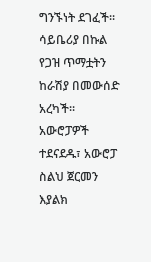ግንኙነት ደገፈች፡፡ ሳይቤሪያ በኩል የጋዝ ጥማቷትን ከራሽያ በመውሰድ አረካች፡፡ አውሮፓዎች ተደናደዱ፣ አውሮፓ ስልህ ጀርመን እያልክ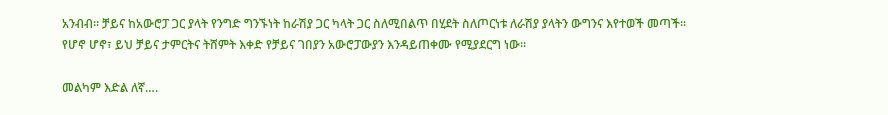አንብብ፡፡ ቻይና ከአውሮፓ ጋር ያላት የንግድ ግንኙነት ከራሽያ ጋር ካላት ጋር ስለሚበልጥ በሂደት ስለጦርነቱ ለራሽያ ያላትን ውግንና እየተወች መጣች፡፡ የሆኖ ሆኖ፣ ይህ ቻይና ታምርትና ትሸምት እቀድ የቻይና ገበያን አውሮፓውያን እንዳይጠቀሙ የሚያደርግ ነው፡፡

መልካም እድል ለኛ….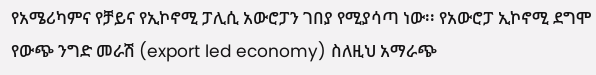የአሜሪካምና የቻይና የኢኮኖሚ ፓሊሲ አውሮፓን ገበያ የሚያሳጣ ነው፡፡ የአውሮፓ ኢኮኖሚ ደግሞ የውጭ ንግድ መራሽ (export led economy) ስለዚህ አማራጭ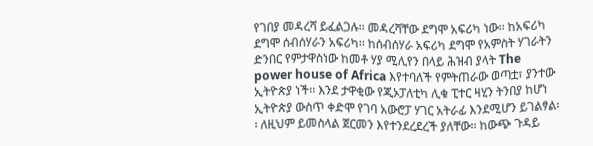የገበያ መዳረሻ ይፈልጋሉ፡፡ መዳረሻቸው ደግሞ አፍሪካ ነው፡፡ ከአፍሪካ ደግሞ ሰብሰሃራን አፍሪካ፡፡ ከሰብሰሃራ አፍሪካ ደግሞ የአምስት ሃገራትን ድንበር የምታዋስነው ከመቶ ሃያ ሚሊየን በላይ ሕዝብ ያላት The power house of Africa እየተባለች የምትጠራው ወጣቷ፣ ያንተው ኢትዮጵያ ነች፡፡ እንደ ታዋቂው የጂኦፓለቲካ ሊቁ ፒተር ዛሂን ትንበያ ከሆነ ኢትዮጵያ ውስጥ ቀድሞ የገባ አውሮፓ ሃገር አትራፊ እንደሚሆን ይገልፃል፡፡ ለዚህም ይመስላል ጀርመን እየተንደረደረች ያለቸው፡፡ ከውጭ ጉዳይ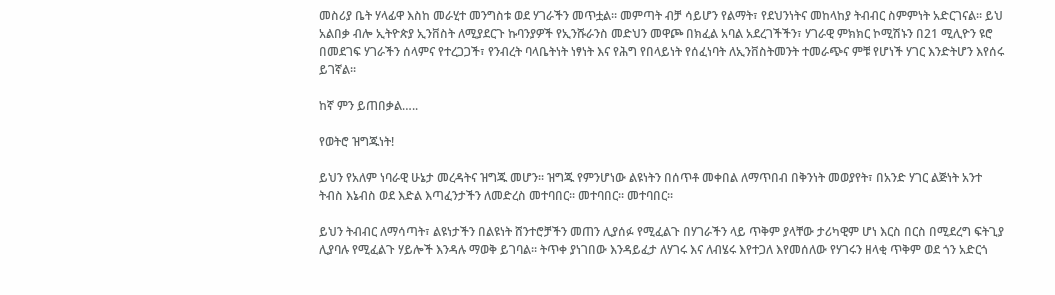መስሪያ ቤት ሃላፊዋ እስከ መራሂተ መንግስቱ ወደ ሃገራችን መጥቷል፡፡ መምጣት ብቻ ሳይሆን የልማት፣ የደህንነትና መከላከያ ትብብር ስምምነት አድርገናል፡፡ ይህ አልበቃ ብሎ ኢትዮጵያ ኢንቨስት ለሚያደርጉ ኩባንያዎች የኢንሹራንስ መድህን መዋጮ በክፈል አባል አደረገችችን፣ ሃገራዊ ምክክር ኮሚሽኑን በ21 ሚሊዮን ዩሮ በመደገፍ ሃገራችን ሰላምና የተረጋጋች፣ የንብረት ባላቤትነት ነፃነት እና የሕግ የበላይነት የሰፈነባት ለኢንቨስትመንት ተመራጭና ምቹ የሆነች ሃገር እንድትሆን እየሰሩ ይገኛል፡፡

ከኛ ምን ይጠበቃል…..

የወትሮ ዝግጁነት!

ይህን የአለም ነባራዊ ሁኔታ መረዳትና ዝግጁ መሆን፡፡ ዝግጁ የምንሆነው ልዩነትን በሰጥቶ መቀበል ለማጥበብ በቅንነት መወያየት፣ በአንድ ሃገር ልጅነት አንተ ትብስ እኔብስ ወደ እድል እጣፈንታችን ለመድረስ መተባበር፡፡ መተባበር፡፡ መተባበር፡፡

ይህን ትብብር ለማሳጣት፣ ልዩነታችን በልዩነት ሸንተሮቻችን መጠን ሊያሰፉ የሚፈልጉ በሃገራችን ላይ ጥቅም ያላቸው ታሪካዊም ሆነ እርስ በርስ በሚደረግ ፍትጊያ ሊያባሉ የሚፈልጉ ሃይሎች እንዳሉ ማወቅ ይገባል፡፡ ትጥቀ ያነገበው እንዳይፈታ ለሃገሩ እና ለብሄሩ እየተጋለ እየመሰለው የሃገሩን ዘላቂ ጥቅም ወደ ጎን አድርጎ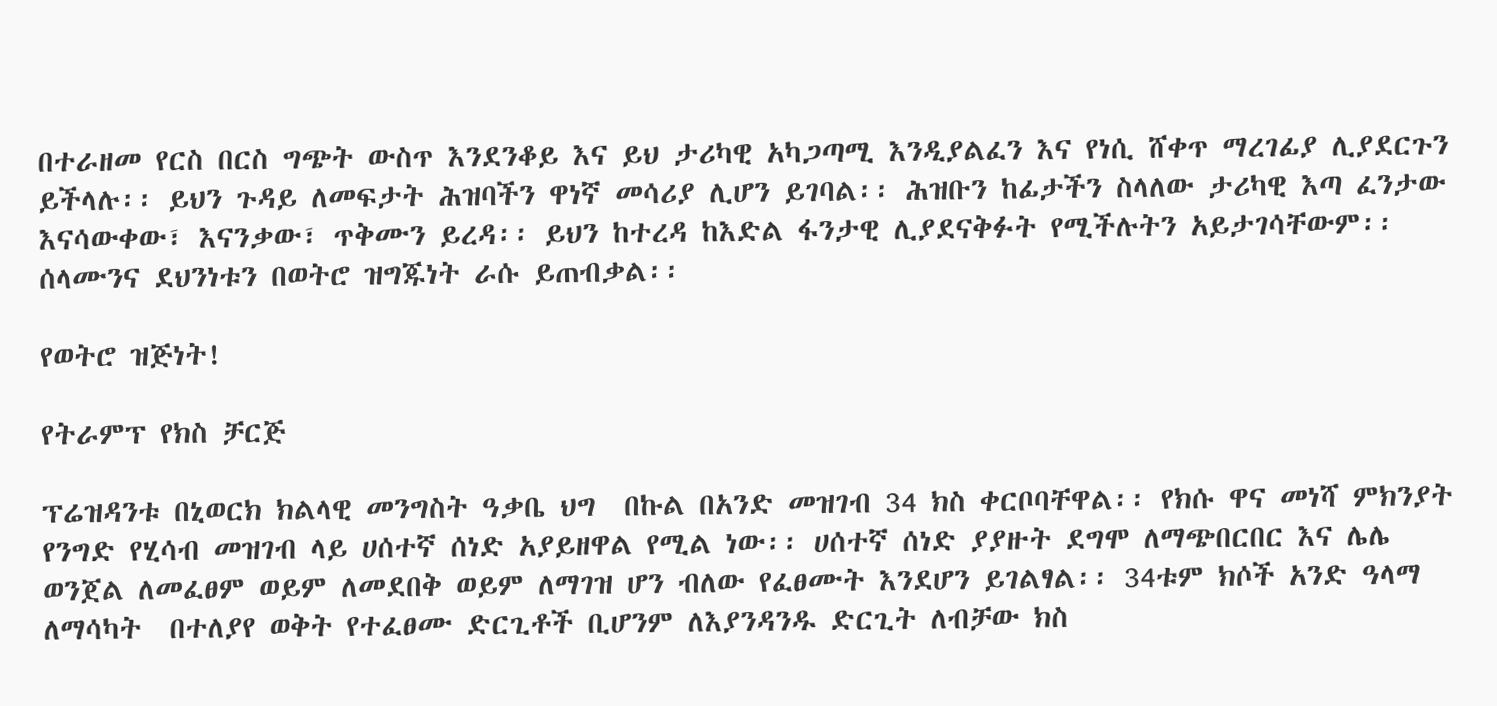በተራዘመ የርስ በርስ ግጭት ውስጥ እንደንቆይ እና ይህ ታሪካዊ አካጋጣሚ እንዲያልፈን እና የነሲ ሸቀጥ ማረገፊያ ሊያደርጉን ይችላሉ፡፡ ይህን ጉዳይ ለመፍታት ሕዝባችን ዋነኛ መሳሪያ ሊሆን ይገባል፡፡ ሕዝቡን ከፊታችን ስላለው ታሪካዊ እጣ ፈንታው እናሳውቀው፣ እናንቃው፣ ጥቅሙን ይረዳ፡፡ ይህን ከተረዳ ከእድል ፋንታዊ ሊያደናቅፉት የሚችሉትን አይታገሳቸውም፡፡ ሰላሙንና ደህንነቱን በወትሮ ዝግጁነት ራሱ ይጠብቃል፡፡

የወትሮ ዝጅነት!

የትራምፕ የክስ ቻርጅ

ፕሬዝዳንቱ በኒወርክ ክልላዊ መንግስት ዓቃቤ ህግ  በኩል በአንድ መዝገብ 34 ክስ ቀርቦባቸዋል፡፡ የክሱ ዋና መነሻ ምክንያት የንግድ የሂሳብ መዝገብ ላይ ሀሰተኛ ሰነድ አያይዘዋል የሚል ነው፡፡ ሀሰተኛ ሰነድ ያያዙት ደግሞ ለማጭበርበር እና ሌሌ ወንጀል ለመፈፀም ወይም ለመደበቅ ወይም ለማገዝ ሆን ብለው የፈፀሙት እንደሆን ይገልፃል፡፡ 34ቱም ክሶች አንድ ዓላማ ለማሳካት  በተለያየ ወቅት የተፈፀሙ ድርጊቶች ቢሆንም ለእያንዳንዱ ድርጊት ለብቻው ክስ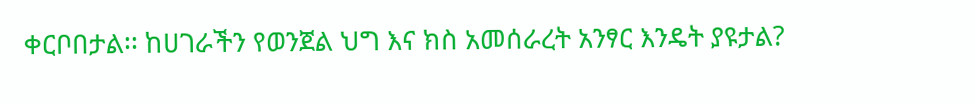ቀርቦበታል፡፡ ከሀገራችን የወንጀል ህግ እና ክስ አመሰራረት አንፃር እንዴት ያዩታል?